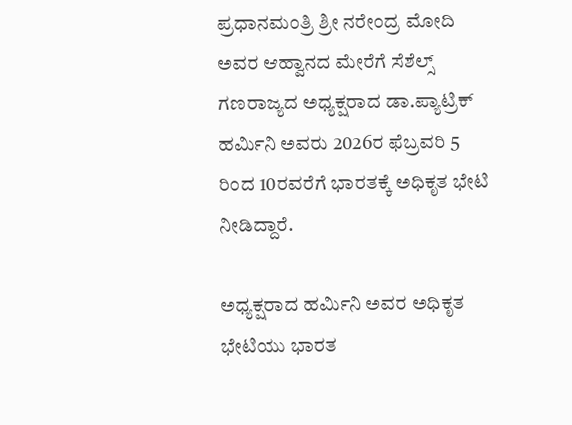ಪ್ರಧಾನಮಂತ್ರಿ ಶ್ರೀ ನರೇಂದ್ರ ಮೋದಿ ಅವರ ಆಹ್ವಾನದ ಮೇರೆಗೆ ಸೆಶೆಲ್ಸ್ ಗಣರಾಜ್ಯದ ಅಧ್ಯಕ್ಷರಾದ ಡಾ.ಪ್ಯಾಟ್ರಿಕ್ ಹರ್ಮಿನಿ ಅವರು 2026ರ ಫೆಬ್ರವರಿ 5 ರಿಂದ 10ರವರೆಗೆ ಭಾರತಕ್ಕೆ ಅಧಿಕೃತ ಭೇಟಿ ನೀಡಿದ್ದಾರೆ.

ಅಧ್ಯಕ್ಷರಾದ ಹರ್ಮಿನಿ ಅವರ ಅಧಿಕೃತ ಭೇಟಿಯು ಭಾರತ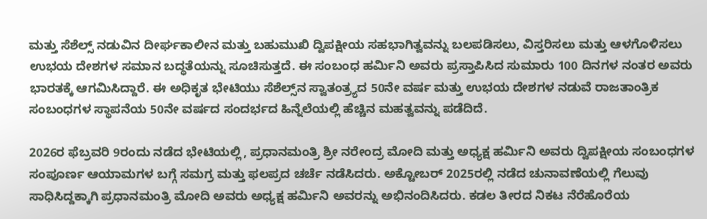ಮತ್ತು ಸೆಶೆಲ್ಸ್‌ ನಡುವಿನ ದೀರ್ಘಕಾಲೀನ ಮತ್ತು ಬಹುಮುಖಿ ದ್ವಿಪಕ್ಷೀಯ ಸಹಭಾಗಿತ್ವವನ್ನು ಬಲಪಡಿಸಲು, ವಿಸ್ತರಿಸಲು ಮತ್ತು ಆಳಗೊಳಿಸಲು ಉಭಯ ದೇಶಗಳ ಸಮಾನ ಬದ್ಧತೆಯನ್ನು ಸೂಚಿಸುತ್ತದೆ. ಈ ಸಂಬಂಧ ಹರ್ಮಿನಿ ಅವರು ಪ್ರಸ್ತಾಪಿಸಿದ ಸುಮಾರು 100 ದಿನಗಳ ನಂತರ ಅವರು ಭಾರತಕ್ಕೆ ಆಗಮಿಸಿದ್ದಾರೆ. ಈ ಅಧಿಕೃತ ಭೇಟಿಯು ಸೆಶೆಲ್ಸ್‌ನ ಸ್ವಾತಂತ್ರ್ಯದ 50ನೇ ವರ್ಷ ಮತ್ತು ಉಭಯ ದೇಶಗಳ ನಡುವೆ ರಾಜತಾಂತ್ರಿಕ ಸಂಬಂಧಗಳ ಸ್ಥಾಪನೆಯ 50ನೇ ವರ್ಷದ ಸಂದರ್ಭದ ಹಿನ್ನೆಲೆಯಲ್ಲಿ ಹೆಚ್ಚಿನ ಮಹತ್ವವನ್ನು ಪಡೆದಿದೆ.

2026ರ ಫೆಬ್ರವರಿ 9ರಂದು ನಡೆದ ಭೇಟಿಯಲ್ಲಿ, ಪ್ರಧಾನಮಂತ್ರಿ ಶ್ರೀ ನರೇಂದ್ರ ಮೋದಿ ಮತ್ತು ಅಧ್ಯಕ್ಷ ಹರ್ಮಿನಿ ಅವರು ದ್ವಿಪಕ್ಷೀಯ ಸಂಬಂಧಗಳ ಸಂಪೂರ್ಣ ಆಯಾಮಗಳ ಬಗ್ಗೆ ಸಮಗ್ರ ಮತ್ತು ಫಲಪ್ರದ ಚರ್ಚೆ ನಡೆಸಿದರು. ಅಕ್ಟೋಬರ್ 2025ರಲ್ಲಿ ನಡೆದ ಚುನಾವಣೆಯಲ್ಲಿ ಗೆಲುವು ಸಾಧಿಸಿದ್ದಕ್ಕಾಗಿ ಪ್ರಧಾನಮಂತ್ರಿ ಮೋದಿ ಅವರು ಅಧ್ಯಕ್ಷ ಹರ್ಮಿನಿ ಅವರನ್ನು ಅಭಿನಂದಿಸಿದರು. ಕಡಲ ತೀರದ ನಿಕಟ ನೆರೆಹೊರೆಯ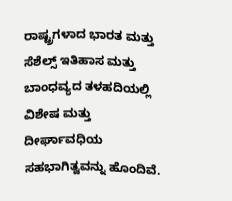ರಾಷ್ಟ್ರಗಳಾದ ಭಾರತ ಮತ್ತು ಸೆಶೆಲ್ಸ್ ಇತಿಹಾಸ ಮತ್ತು ಬಾಂಧವ್ಯದ ತಳಹದಿಯಲ್ಲಿ ವಿಶೇಷ ಮತ್ತು ದೀರ್ಘಾವಧಿಯ ಸಹಭಾಗಿತ್ವವನ್ನು ಹೊಂದಿವೆ.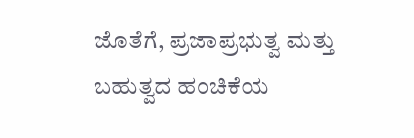ಜೊತೆಗೆ, ಪ್ರಜಾಪ್ರಭುತ್ವ ಮತ್ತು ಬಹುತ್ವದ ಹಂಚಿಕೆಯ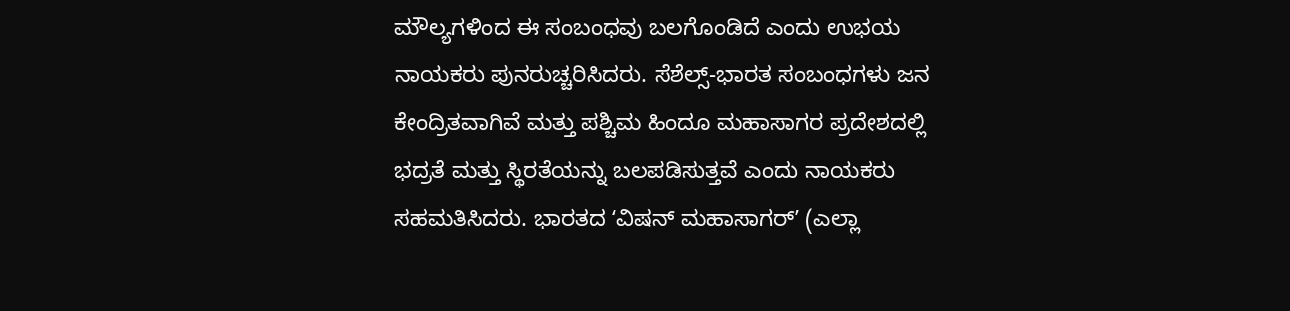ಮೌಲ್ಯಗಳಿಂದ ಈ ಸಂಬಂಧವು ಬಲಗೊಂಡಿದೆ ಎಂದು ಉಭಯ ನಾಯಕರು ಪುನರುಚ್ಚರಿಸಿದರು. ಸೆಶೆಲ್ಸ್-ಭಾರತ ಸಂಬಂಧಗಳು ಜನ ಕೇಂದ್ರಿತವಾಗಿವೆ ಮತ್ತು ಪಶ್ಚಿಮ ಹಿಂದೂ ಮಹಾಸಾಗರ ಪ್ರದೇಶದಲ್ಲಿ ಭದ್ರತೆ ಮತ್ತು ಸ್ಥಿರತೆಯನ್ನು ಬಲಪಡಿಸುತ್ತವೆ ಎಂದು ನಾಯಕರು ಸಹಮತಿಸಿದರು. ಭಾರತದ ʻವಿಷನ್‌ ಮಹಾಸಾಗರ್ʼ (ಎಲ್ಲಾ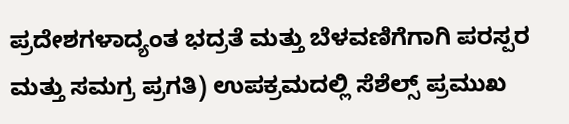ಪ್ರದೇಶಗಳಾದ್ಯಂತ ಭದ್ರತೆ ಮತ್ತು ಬೆಳವಣಿಗೆಗಾಗಿ ಪರಸ್ಪರ ಮತ್ತು ಸಮಗ್ರ ಪ್ರಗತಿ) ಉಪಕ್ರಮದಲ್ಲಿ ಸೆಶೆಲ್ಸ್ ಪ್ರಮುಖ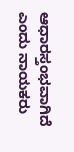ಆಧಾರಸ್ತಂಭವಾಗಿದೆ ಎಂದು ನಾಯಕರು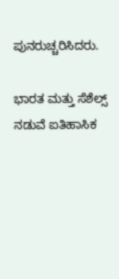ಪುನರುಚ್ಚರಿಸಿದರು.

ಭಾರತ ಮತ್ತು ಸೆಶೆಲ್ಸ್ ನಡುವೆ ಐತಿಹಾಸಿಕ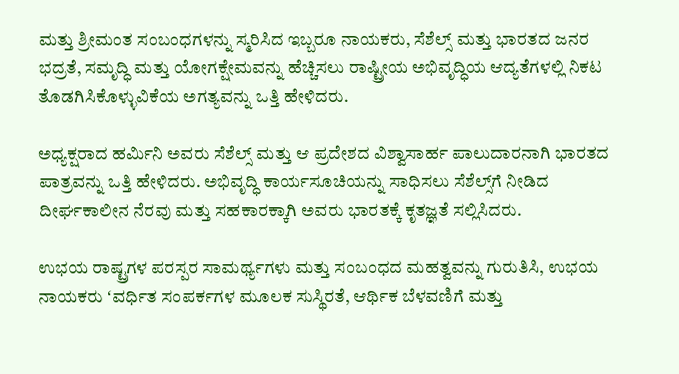ಮತ್ತು ಶ್ರೀಮಂತ ಸಂಬಂಧಗಳನ್ನು ಸ್ಮರಿಸಿದ ಇಬ್ಬರೂ ನಾಯಕರು, ಸೆಶೆಲ್ಸ್ ಮತ್ತು ಭಾರತದ ಜನರ ಭದ್ರತೆ, ಸಮೃದ್ಧಿ ಮತ್ತು ಯೋಗಕ್ಷೇಮವನ್ನು ಹೆಚ್ಚಿಸಲು ರಾಷ್ಟ್ರೀಯ ಅಭಿವೃದ್ಧಿಯ ಆದ್ಯತೆಗಳಲ್ಲಿ ನಿಕಟ ತೊಡಗಿಸಿಕೊಳ್ಳುವಿಕೆಯ ಅಗತ್ಯವನ್ನು ಒತ್ತಿ ಹೇಳಿದರು.

ಅಧ್ಯಕ್ಷರಾದ ಹರ್ಮಿನಿ ಅವರು ಸೆಶೆಲ್ಸ್ ಮತ್ತು ಆ ಪ್ರದೇಶದ ವಿಶ್ವಾಸಾರ್ಹ ಪಾಲುದಾರನಾಗಿ ಭಾರತದ ಪಾತ್ರವನ್ನು ಒತ್ತಿ ಹೇಳಿದರು. ಅಭಿವೃದ್ಧಿ ಕಾರ್ಯಸೂಚಿಯನ್ನು ಸಾಧಿಸಲು ಸೆಶೆಲ್ಸ್‌ಗೆ ನೀಡಿದ ದೀರ್ಘಕಾಲೀನ ನೆರವು ಮತ್ತು ಸಹಕಾರಕ್ಕಾಗಿ ಅವರು ಭಾರತಕ್ಕೆ ಕೃತಜ್ಞತೆ ಸಲ್ಲಿಸಿದರು.

ಉಭಯ ರಾಷ್ಟ್ರಗಳ ಪರಸ್ಪರ ಸಾಮರ್ಥ್ಯಗಳು ಮತ್ತು ಸಂಬಂಧದ ಮಹತ್ವವನ್ನು ಗುರುತಿಸಿ, ಉಭಯ ನಾಯಕರು ʻವರ್ಧಿತ ಸಂಪರ್ಕಗಳ ಮೂಲಕ ಸುಸ್ಥಿರತೆ, ಆರ್ಥಿಕ ಬೆಳವಣಿಗೆ ಮತ್ತು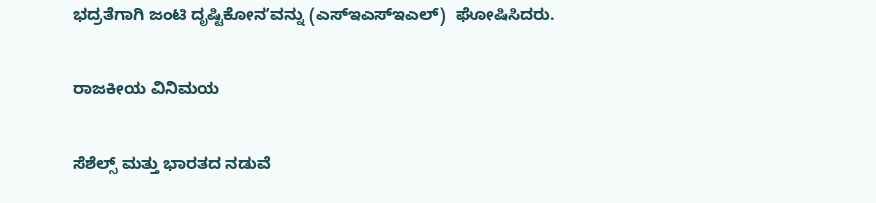ಭದ್ರತೆಗಾಗಿ ಜಂಟಿ ದೃಷ್ಟಿಕೋನʼವನ್ನು (ಎಸ್ಇಎಸ್ಇಎಲ್)  ಘೋಷಿಸಿದರು.

ರಾಜಕೀಯ ವಿನಿಮಯ

ಸೆಶೆಲ್ಸ್ ಮತ್ತು ಭಾರತದ ನಡುವೆ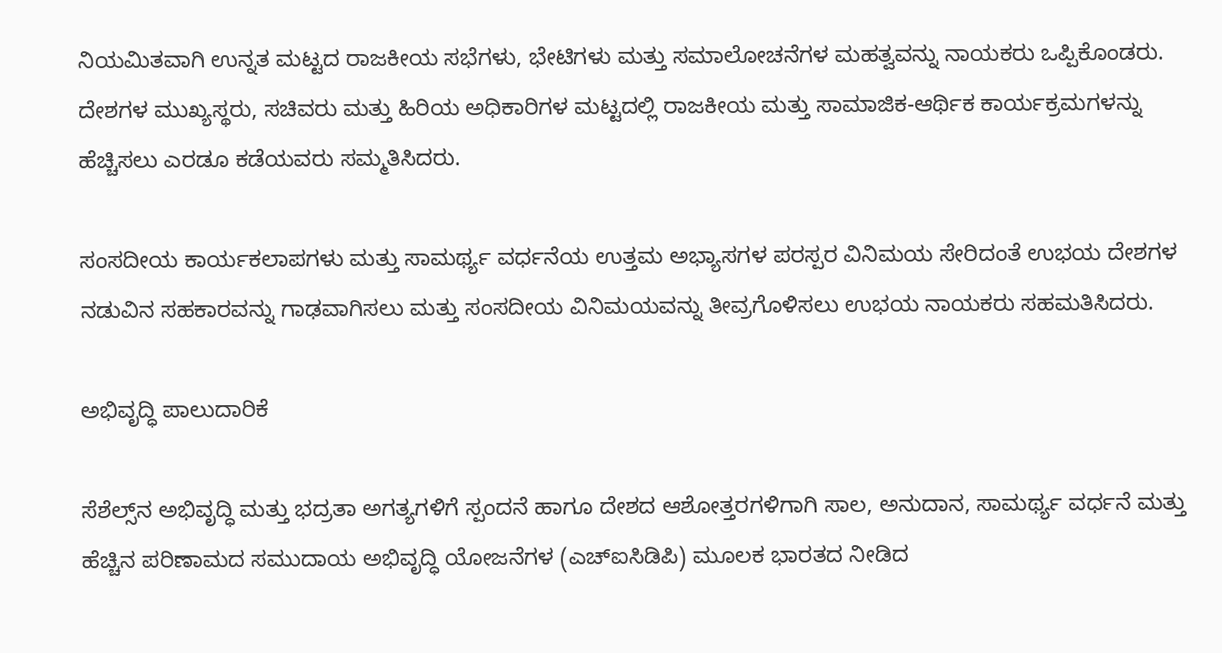ನಿಯಮಿತವಾಗಿ ಉನ್ನತ ಮಟ್ಟದ ರಾಜಕೀಯ ಸಭೆಗಳು, ಭೇಟಿಗಳು ಮತ್ತು ಸಮಾಲೋಚನೆಗಳ ಮಹತ್ವವನ್ನು ನಾಯಕರು ಒಪ್ಪಿಕೊಂಡರು. ದೇಶಗಳ ಮುಖ್ಯಸ್ಥರು, ಸಚಿವರು ಮತ್ತು ಹಿರಿಯ ಅಧಿಕಾರಿಗಳ ಮಟ್ಟದಲ್ಲಿ ರಾಜಕೀಯ ಮತ್ತು ಸಾಮಾಜಿಕ-ಆರ್ಥಿಕ ಕಾರ್ಯಕ್ರಮಗಳನ್ನು ಹೆಚ್ಚಿಸಲು ಎರಡೂ ಕಡೆಯವರು ಸಮ್ಮತಿಸಿದರು.

ಸಂಸದೀಯ ಕಾರ್ಯಕಲಾಪಗಳು ಮತ್ತು ಸಾಮರ್ಥ್ಯ ವರ್ಧನೆಯ ಉತ್ತಮ ಅಭ್ಯಾಸಗಳ ಪರಸ್ಪರ ವಿನಿಮಯ ಸೇರಿದಂತೆ ಉಭಯ ದೇಶಗಳ ನಡುವಿನ ಸಹಕಾರವನ್ನು ಗಾಢವಾಗಿಸಲು ಮತ್ತು ಸಂಸದೀಯ ವಿನಿಮಯವನ್ನು ತೀವ್ರಗೊಳಿಸಲು ಉಭಯ ನಾಯಕರು ಸಹಮತಿಸಿದರು.

ಅಭಿವೃದ್ಧಿ ಪಾಲುದಾರಿಕೆ

ಸೆಶೆಲ್ಸ್‌ನ ಅಭಿವೃದ್ಧಿ ಮತ್ತು ಭದ್ರತಾ ಅಗತ್ಯಗಳಿಗೆ ಸ್ಪಂದನೆ ಹಾಗೂ ದೇಶದ ಆಶೋತ್ತರಗಳಿಗಾಗಿ ಸಾಲ, ಅನುದಾನ, ಸಾಮರ್ಥ್ಯ ವರ್ಧನೆ ಮತ್ತು ಹೆಚ್ಚಿನ ಪರಿಣಾಮದ ಸಮುದಾಯ ಅಭಿವೃದ್ಧಿ ಯೋಜನೆಗಳ (ಎಚ್‌ಐಸಿಡಿಪಿ) ಮೂಲಕ ಭಾರತದ ನೀಡಿದ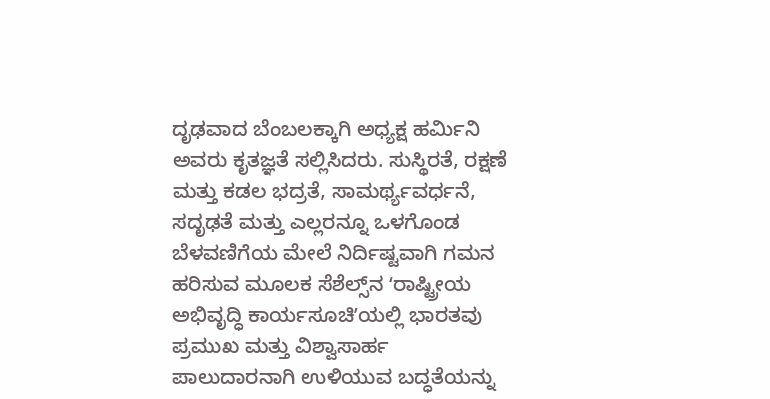ದೃಢವಾದ ಬೆಂಬಲಕ್ಕಾಗಿ ಅಧ್ಯಕ್ಷ ಹರ್ಮಿನಿ ಅವರು ಕೃತಜ್ಞತೆ ಸಲ್ಲಿಸಿದರು. ಸುಸ್ಥಿರತೆ, ರಕ್ಷಣೆ ಮತ್ತು ಕಡಲ ಭದ್ರತೆ, ಸಾಮರ್ಥ್ಯವರ್ಧನೆ, ಸದೃಢತೆ ಮತ್ತು ಎಲ್ಲರನ್ನೂ ಒಳಗೊಂಡ ಬೆಳವಣಿಗೆಯ ಮೇಲೆ ನಿರ್ದಿಷ್ಟವಾಗಿ ಗಮನ ಹರಿಸುವ ಮೂಲಕ ಸೆಶೆಲ್ಸ್‌ನ ʻರಾಷ್ಟ್ರೀಯ ಅಭಿವೃದ್ಧಿ ಕಾರ್ಯಸೂಚಿʼಯಲ್ಲಿ ಭಾರತವು ಪ್ರಮುಖ ಮತ್ತು ವಿಶ್ವಾಸಾರ್ಹ ಪಾಲುದಾರನಾಗಿ ಉಳಿಯುವ ಬದ್ಧತೆಯನ್ನು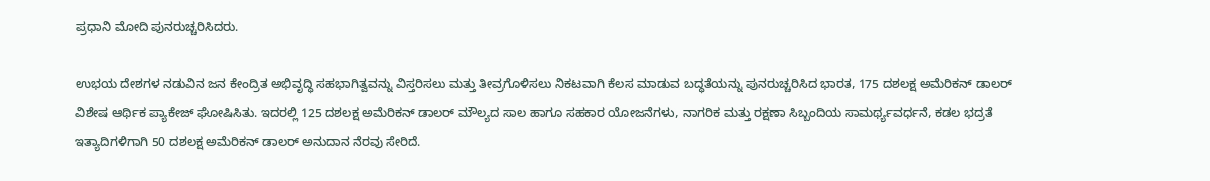ಪ್ರಧಾನಿ ಮೋದಿ ಪುನರುಚ್ಚರಿಸಿದರು.

ಉಭಯ ದೇಶಗಳ ನಡುವಿನ ಜನ ಕೇಂದ್ರಿತ ಅಭಿವೃದ್ಧಿ ಸಹಭಾಗಿತ್ವವನ್ನು ವಿಸ್ತರಿಸಲು ಮತ್ತು ತೀವ್ರಗೊಳಿಸಲು ನಿಕಟವಾಗಿ ಕೆಲಸ ಮಾಡುವ ಬದ್ಧತೆಯನ್ನು ಪುನರುಚ್ಚರಿಸಿದ ಭಾರತ, 175 ದಶಲಕ್ಷ ಅಮೆರಿಕನ್ ಡಾಲರ್ ವಿಶೇಷ ಆರ್ಥಿಕ ಪ್ಯಾಕೇಜ್ ಘೋಷಿಸಿತು. ಇದರಲ್ಲಿ 125 ದಶಲಕ್ಷ ಅಮೆರಿಕನ್ ಡಾಲರ್ ಮೌಲ್ಯದ ಸಾಲ ಹಾಗೂ ಸಹಕಾರ ಯೋಜನೆಗಳು, ನಾಗರಿಕ ಮತ್ತು ರಕ್ಷಣಾ ಸಿಬ್ಬಂದಿಯ ಸಾಮರ್ಥ್ಯವರ್ಧನೆ, ಕಡಲ ಭದ್ರತೆ ಇತ್ಯಾದಿಗಳಿಗಾಗಿ 50 ದಶಲಕ್ಷ ಅಮೆರಿಕನ್ ಡಾಲರ್ ಅನುದಾನ ನೆರವು ಸೇರಿದೆ.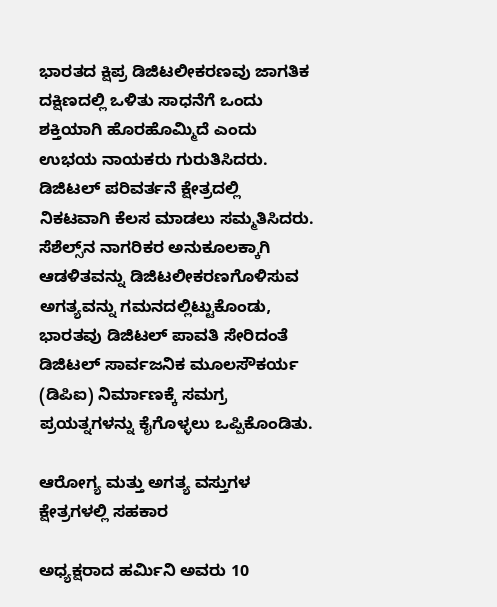ಭಾರತದ ಕ್ಷಿಪ್ರ ಡಿಜಿಟಲೀಕರಣವು ಜಾಗತಿಕ ದಕ್ಷಿಣದಲ್ಲಿ ಒಳಿತು ಸಾಧನೆಗೆ ಒಂದು ಶಕ್ತಿಯಾಗಿ ಹೊರಹೊಮ್ಮಿದೆ ಎಂದು ಉಭಯ ನಾಯಕರು ಗುರುತಿಸಿದರು. ಡಿಜಿಟಲ್ ಪರಿವರ್ತನೆ ಕ್ಷೇತ್ರದಲ್ಲಿ ನಿಕಟವಾಗಿ ಕೆಲಸ ಮಾಡಲು ಸಮ್ಮತಿಸಿದರು. ಸೆಶೆಲ್ಸ್‌ನ ನಾಗರಿಕರ ಅನುಕೂಲಕ್ಕಾಗಿ ಆಡಳಿತವನ್ನು ಡಿಜಿಟಲೀಕರಣಗೊಳಿಸುವ ಅಗತ್ಯವನ್ನು ಗಮನದಲ್ಲಿಟ್ಟುಕೊಂಡು, ಭಾರತವು ಡಿಜಿಟಲ್ ಪಾವತಿ ಸೇರಿದಂತೆ ಡಿಜಿಟಲ್ ಸಾರ್ವಜನಿಕ ಮೂಲಸೌಕರ್ಯ (ಡಿಪಿಐ) ನಿರ್ಮಾಣಕ್ಕೆ ಸಮಗ್ರ ಪ್ರಯತ್ನಗಳನ್ನು ಕೈಗೊಳ್ಳಲು ಒಪ್ಪಿಕೊಂಡಿತು.

ಆರೋಗ್ಯ ಮತ್ತು ಅಗತ್ಯ ವಸ್ತುಗಳ ಕ್ಷೇತ್ರಗಳಲ್ಲಿ ಸಹಕಾರ

ಅಧ್ಯಕ್ಷರಾದ ಹರ್ಮಿನಿ ಅವರು 10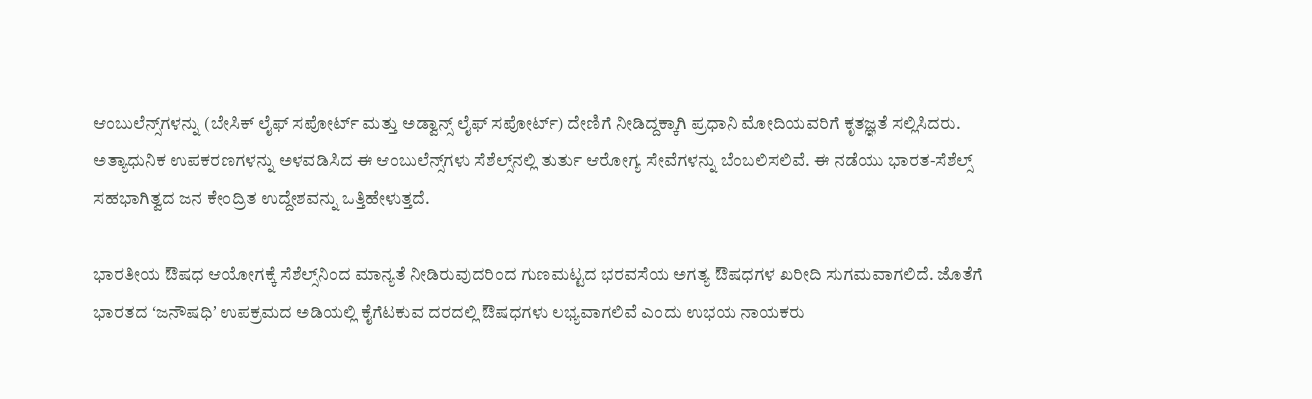ಆಂಬುಲೆನ್ಸ್‌ಗಳನ್ನು (ಬೇಸಿಕ್ ಲೈಫ್ ಸಪೋರ್ಟ್ ಮತ್ತು ಅಡ್ವಾನ್ಸ್ ಲೈಫ್ ಸಪೋರ್ಟ್) ದೇಣಿಗೆ ನೀಡಿದ್ದಕ್ಕಾಗಿ ಪ್ರಧಾನಿ ಮೋದಿಯವರಿಗೆ ಕೃತಜ್ಞತೆ ಸಲ್ಲಿಸಿದರು. ಅತ್ಯಾಧುನಿಕ ಉಪಕರಣಗಳನ್ನು ಅಳವಡಿಸಿದ ಈ ಆಂಬುಲೆನ್ಸ್‌ಗಳು ಸೆಶೆಲ್ಸ್‌ನಲ್ಲಿ ತುರ್ತು ಆರೋಗ್ಯ ಸೇವೆಗಳನ್ನು ಬೆಂಬಲಿಸಲಿವೆ. ಈ ನಡೆಯು ಭಾರತ-ಸೆಶೆಲ್ಸ್ ಸಹಭಾಗಿತ್ವದ ಜನ ಕೇಂದ್ರಿತ ಉದ್ದೇಶವನ್ನು ಒತ್ತಿಹೇಳುತ್ತದೆ.

ಭಾರತೀಯ ಔಷಧ ಆಯೋಗಕ್ಕೆ ಸೆಶೆಲ್ಸ್‌ನಿಂದ ಮಾನ್ಯತೆ ನೀಡಿರುವುದರಿಂದ ಗುಣಮಟ್ಟದ ಭರವಸೆಯ ಅಗತ್ಯ ಔಷಧಗಳ ಖರೀದಿ ಸುಗಮವಾಗಲಿದೆ. ಜೊತೆಗೆ ಭಾರತದ ʻಜನೌಷಧಿʼ ಉಪಕ್ರಮದ ಅಡಿಯಲ್ಲಿ ಕೈಗೆಟಕುವ ದರದಲ್ಲಿ ಔಷಧಗಳು ಲಭ್ಯವಾಗಲಿವೆ ಎಂದು ಉಭಯ ನಾಯಕರು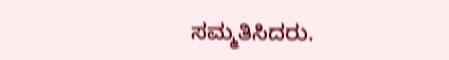ಸಮ್ಮತಿಸಿದರು.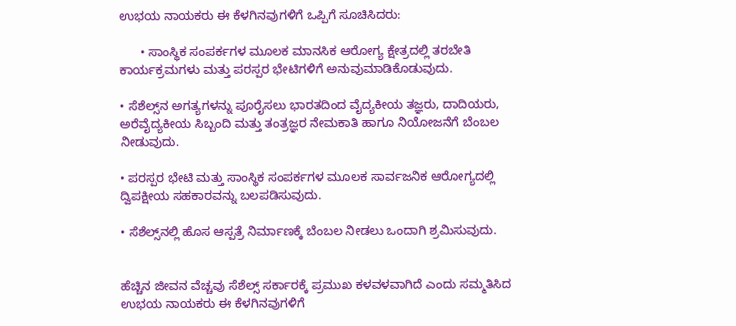ಉಭಯ ನಾಯಕರು ಈ ಕೆಳಗಿನವುಗಳಿಗೆ ಒಪ್ಪಿಗೆ ಸೂಚಿಸಿದರು:

      • ಸಾಂಸ್ಥಿಕ ಸಂಪರ್ಕಗಳ ಮೂಲಕ ಮಾನಸಿಕ ಆರೋಗ್ಯ ಕ್ಷೇತ್ರದಲ್ಲಿ ತರಬೇತಿ ಕಾರ್ಯಕ್ರಮಗಳು ಮತ್ತು ಪರಸ್ಪರ ಭೇಟಿಗಳಿಗೆ ಅನುವುಮಾಡಿಕೊಡುವುದು.

• ಸೆಶೆಲ್ಸ್‌ನ ಅಗತ್ಯಗಳನ್ನು ಪೂರೈಸಲು ಭಾರತದಿಂದ ವೈದ್ಯಕೀಯ ತಜ್ಞರು, ದಾದಿಯರು, ಅರೆವೈದ್ಯಕೀಯ ಸಿಬ್ಬಂದಿ ಮತ್ತು ತಂತ್ರಜ್ಞರ ನೇಮಕಾತಿ ಹಾಗೂ ನಿಯೋಜನೆಗೆ ಬೆಂಬಲ ನೀಡುವುದು.

• ಪರಸ್ಪರ ಭೇಟಿ ಮತ್ತು ಸಾಂಸ್ಥಿಕ ಸಂಪರ್ಕಗಳ ಮೂಲಕ ಸಾರ್ವಜನಿಕ ಆರೋಗ್ಯದಲ್ಲಿ ದ್ವಿಪಕ್ಷೀಯ ಸಹಕಾರವನ್ನು ಬಲಪಡಿಸುವುದು.

• ಸೆಶೆಲ್ಸ್‌ನಲ್ಲಿ ಹೊಸ ಆಸ್ಪತ್ರೆ ನಿರ್ಮಾಣಕ್ಕೆ ಬೆಂಬಲ ನೀಡಲು ಒಂದಾಗಿ ಶ್ರಮಿಸುವುದು.


ಹೆಚ್ಚಿನ ಜೀವನ ವೆಚ್ಚವು ಸೆಶೆಲ್ಸ್ ಸರ್ಕಾರಕ್ಕೆ ಪ್ರಮುಖ ಕಳವಳವಾಗಿದೆ ಎಂದು ಸಮ್ಮತಿಸಿದ ಉಭಯ ನಾಯಕರು ಈ ಕೆಳಗಿನವುಗಳಿಗೆ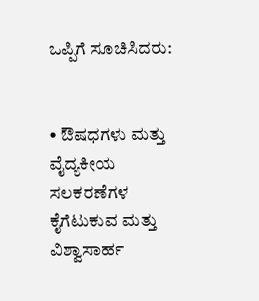ಒಪ್ಪಿಗೆ ಸೂಚಿಸಿದರು:


• ಔಷಧಗಳು ಮತ್ತು ವೈದ್ಯಕೀಯ ಸಲಕರಣೆಗಳ ಕೈಗೆಟುಕುವ ಮತ್ತು ವಿಶ್ವಾಸಾರ್ಹ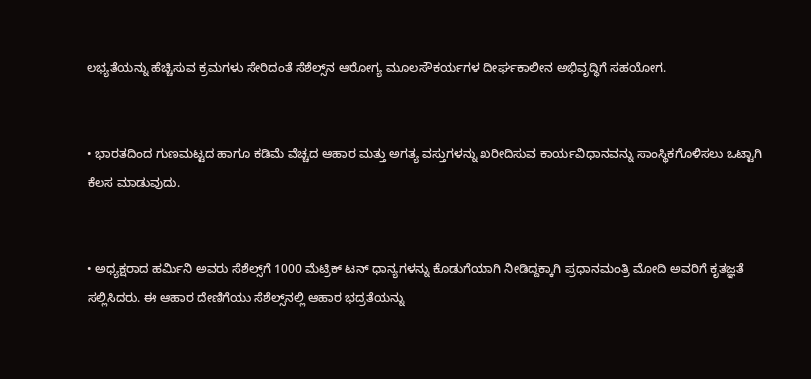ಲಭ್ಯತೆಯನ್ನು ಹೆಚ್ಚಿಸುವ ಕ್ರಮಗಳು ಸೇರಿದಂತೆ ಸೆಶೆಲ್ಸ್‌ನ ಆರೋಗ್ಯ ಮೂಲಸೌಕರ್ಯಗಳ ದೀರ್ಘಕಾಲೀನ ಅಭಿವೃದ್ಧಿಗೆ ಸಹಯೋಗ.


• ಭಾರತದಿಂದ ಗುಣಮಟ್ಟದ ಹಾಗೂ ಕಡಿಮೆ ವೆಚ್ಚದ ಆಹಾರ ಮತ್ತು ಅಗತ್ಯ ವಸ್ತುಗಳನ್ನು ಖರೀದಿಸುವ ಕಾರ್ಯವಿಧಾನವನ್ನು ಸಾಂಸ್ಥಿಕಗೊಳಿಸಲು ಒಟ್ಟಾಗಿ ಕೆಲಸ ಮಾಡುವುದು.


• ಅಧ್ಯಕ್ಷರಾದ ಹರ್ಮಿನಿ ಅವರು ಸೆಶೆಲ್ಸ್‌ಗೆ 1000 ಮೆಟ್ರಿಕ್ ಟನ್ ಧಾನ್ಯಗಳನ್ನು ಕೊಡುಗೆಯಾಗಿ ನೀಡಿದ್ದಕ್ಕಾಗಿ ಪ್ರಧಾನಮಂತ್ರಿ ಮೋದಿ ಅವರಿಗೆ ಕೃತಜ್ಞತೆ ಸಲ್ಲಿಸಿದರು. ಈ ಆಹಾರ ದೇಣಿಗೆಯು ಸೆಶೆಲ್ಸ್‌ನಲ್ಲಿ ಆಹಾರ ಭದ್ರತೆಯನ್ನು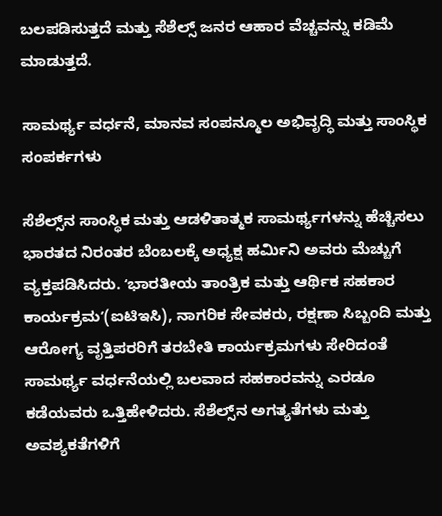ಬಲಪಡಿಸುತ್ತದೆ ಮತ್ತು ಸೆಶೆಲ್ಸ್ ಜನರ ಆಹಾರ ವೆಚ್ಚವನ್ನು ಕಡಿಮೆ ಮಾಡುತ್ತದೆ.

ಸಾಮರ್ಥ್ಯ ವರ್ಧನೆ, ಮಾನವ ಸಂಪನ್ಮೂಲ ಅಭಿವೃದ್ಧಿ ಮತ್ತು ಸಾಂಸ್ಥಿಕ ಸಂಪರ್ಕಗಳು

ಸೆಶೆಲ್ಸ್‌ನ ಸಾಂಸ್ಥಿಕ ಮತ್ತು ಆಡಳಿತಾತ್ಮಕ ಸಾಮರ್ಥ್ಯಗಳನ್ನು ಹೆಚ್ಚಿಸಲು ಭಾರತದ ನಿರಂತರ ಬೆಂಬಲಕ್ಕೆ ಅಧ್ಯಕ್ಷ ಹರ್ಮಿನಿ ಅವರು ಮೆಚ್ಚುಗೆ ವ್ಯಕ್ತಪಡಿಸಿದರು. ʻಭಾರತೀಯ ತಾಂತ್ರಿಕ ಮತ್ತು ಆರ್ಥಿಕ ಸಹಕಾರ ಕಾರ್ಯಕ್ರಮʼ(ಐಟಿಇಸಿ), ನಾಗರಿಕ ಸೇವಕರು, ರಕ್ಷಣಾ ಸಿಬ್ಬಂದಿ ಮತ್ತು ಆರೋಗ್ಯ ವೃತ್ತಿಪರರಿಗೆ ತರಬೇತಿ ಕಾರ್ಯಕ್ರಮಗಳು ಸೇರಿದಂತೆ ಸಾಮರ್ಥ್ಯ ವರ್ಧನೆಯಲ್ಲಿ ಬಲವಾದ ಸಹಕಾರವನ್ನು ಎರಡೂ ಕಡೆಯವರು ಒತ್ತಿಹೇಳಿದರು. ಸೆಶೆಲ್ಸ್‌ನ ಅಗತ್ಯತೆಗಳು ಮತ್ತು ಅವಶ್ಯಕತೆಗಳಿಗೆ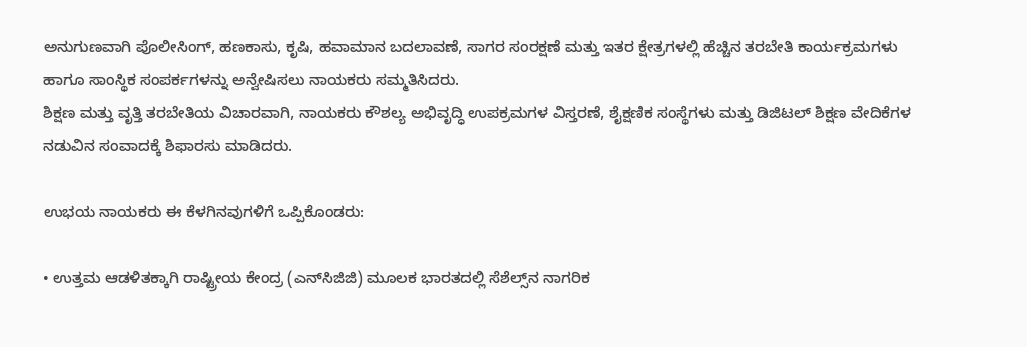ಅನುಗುಣವಾಗಿ ಪೊಲೀಸಿಂಗ್, ಹಣಕಾಸು, ಕೃಷಿ, ಹವಾಮಾನ ಬದಲಾವಣೆ, ಸಾಗರ ಸಂರಕ್ಷಣೆ ಮತ್ತು ಇತರ ಕ್ಷೇತ್ರಗಳಲ್ಲಿ ಹೆಚ್ಚಿನ ತರಬೇತಿ ಕಾರ್ಯಕ್ರಮಗಳು ಹಾಗೂ ಸಾಂಸ್ಥಿಕ ಸಂಪರ್ಕಗಳನ್ನು ಅನ್ವೇಷಿಸಲು ನಾಯಕರು ಸಮ್ಮತಿಸಿದರು.
ಶಿಕ್ಷಣ ಮತ್ತು ವೃತ್ತಿ ತರಬೇತಿಯ ವಿಚಾರವಾಗಿ, ನಾಯಕರು ಕೌಶಲ್ಯ ಅಭಿವೃದ್ಧಿ ಉಪಕ್ರಮಗಳ ವಿಸ್ತರಣೆ, ಶೈಕ್ಷಣಿಕ ಸಂಸ್ಥೆಗಳು ಮತ್ತು ಡಿಜಿಟಲ್ ಶಿಕ್ಷಣ ವೇದಿಕೆಗಳ ನಡುವಿನ ಸಂವಾದಕ್ಕೆ ಶಿಫಾರಸು ಮಾಡಿದರು.

ಉಭಯ ನಾಯಕರು ಈ ಕೆಳಗಿನವುಗಳಿಗೆ ಒಪ್ಪಿಕೊಂಡರು:

• ಉತ್ತಮ ಆಡಳಿತಕ್ಕಾಗಿ ರಾಷ್ಟ್ರೀಯ ಕೇಂದ್ರ (ಎನ್‌ಸಿಜಿಜಿ) ಮೂಲಕ ಭಾರತದಲ್ಲಿ ಸೆಶೆಲ್ಸ್‌ನ ನಾಗರಿಕ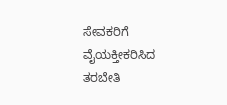ಸೇವಕರಿಗೆ ವೈಯಕ್ತೀಕರಿಸಿದ ತರಬೇತಿ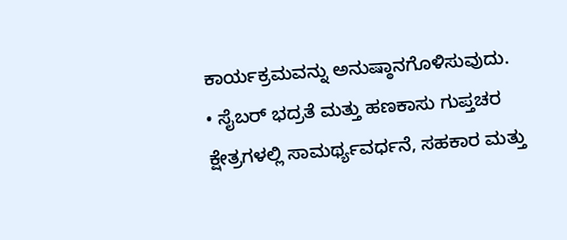ಕಾರ್ಯಕ್ರಮವನ್ನು ಅನುಷ್ಠಾನಗೊಳಿಸುವುದು.
• ಸೈಬರ್ ಭದ್ರತೆ ಮತ್ತು ಹಣಕಾಸು ಗುಪ್ತಚರ ಕ್ಷೇತ್ರಗಳಲ್ಲಿ ಸಾಮರ್ಥ್ಯವರ್ಧನೆ, ಸಹಕಾರ ಮತ್ತು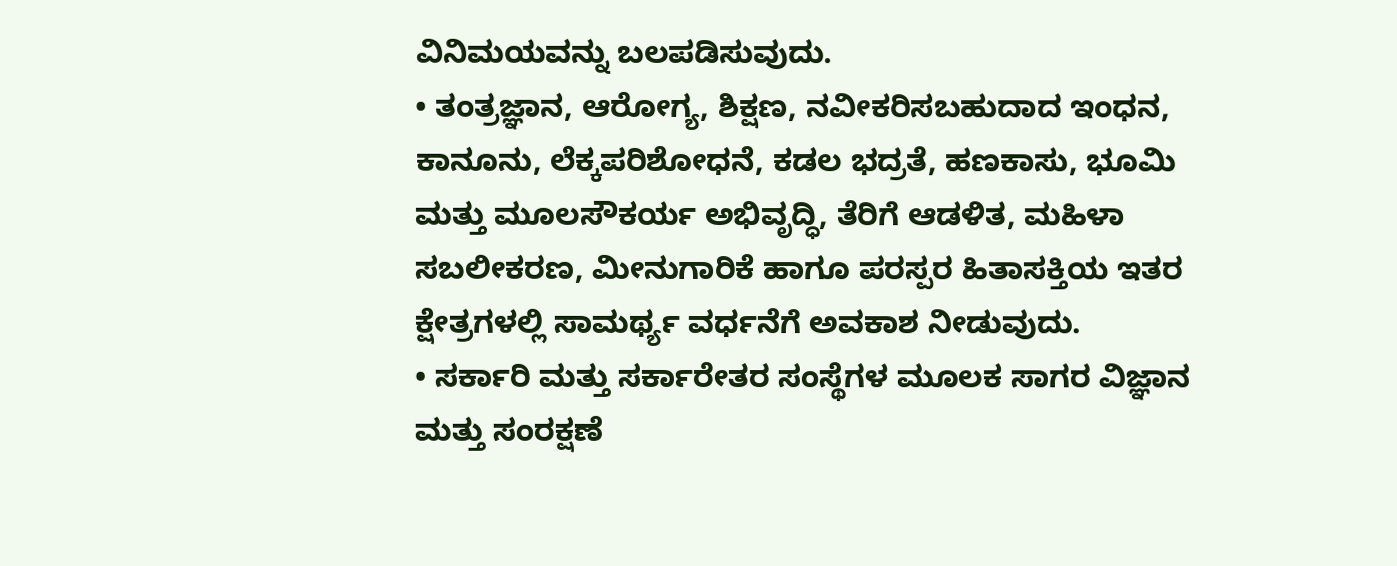ವಿನಿಮಯವನ್ನು ಬಲಪಡಿಸುವುದು.
• ತಂತ್ರಜ್ಞಾನ, ಆರೋಗ್ಯ, ಶಿಕ್ಷಣ, ನವೀಕರಿಸಬಹುದಾದ ಇಂಧನ, ಕಾನೂನು, ಲೆಕ್ಕಪರಿಶೋಧನೆ, ಕಡಲ ಭದ್ರತೆ, ಹಣಕಾಸು, ಭೂಮಿ ಮತ್ತು ಮೂಲಸೌಕರ್ಯ ಅಭಿವೃದ್ಧಿ, ತೆರಿಗೆ ಆಡಳಿತ, ಮಹಿಳಾ ಸಬಲೀಕರಣ, ಮೀನುಗಾರಿಕೆ ಹಾಗೂ ಪರಸ್ಪರ ಹಿತಾಸಕ್ತಿಯ ಇತರ ಕ್ಷೇತ್ರಗಳಲ್ಲಿ ಸಾಮರ್ಥ್ಯ ವರ್ಧನೆಗೆ ಅವಕಾಶ ನೀಡುವುದು.
• ಸರ್ಕಾರಿ ಮತ್ತು ಸರ್ಕಾರೇತರ ಸಂಸ್ಥೆಗಳ ಮೂಲಕ ಸಾಗರ ವಿಜ್ಞಾನ ಮತ್ತು ಸಂರಕ್ಷಣೆ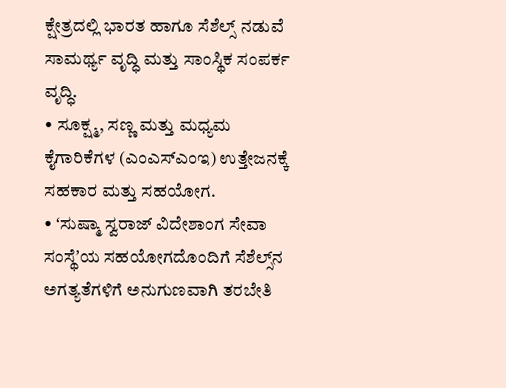ಕ್ಷೇತ್ರದಲ್ಲಿ ಭಾರತ ಹಾಗೂ ಸೆಶೆಲ್ಸ್ ನಡುವೆ ಸಾಮರ್ಥ್ಯ ವೃದ್ಧಿ ಮತ್ತು ಸಾಂಸ್ಥಿಕ ಸಂಪರ್ಕ ವೃದ್ಧಿ.
• ಸೂಕ್ಷ್ಮ, ಸಣ್ಣ ಮತ್ತು ಮಧ್ಯಮ ಕೈಗಾರಿಕೆಗಳ (ಎಂಎಸ್ಎಂಇ) ಉತ್ತೇಜನಕ್ಕೆ ಸಹಕಾರ ಮತ್ತು ಸಹಯೋಗ.
• ʻಸುಷ್ಮಾ ಸ್ವರಾಜ್ ವಿದೇಶಾಂಗ ಸೇವಾ ಸಂಸ್ಥೆʼಯ ಸಹಯೋಗದೊಂದಿಗೆ ಸೆಶೆಲ್ಸ್‌ನ ಅಗತ್ಯತೆಗಳಿಗೆ ಅನುಗುಣವಾಗಿ ತರಬೇತಿ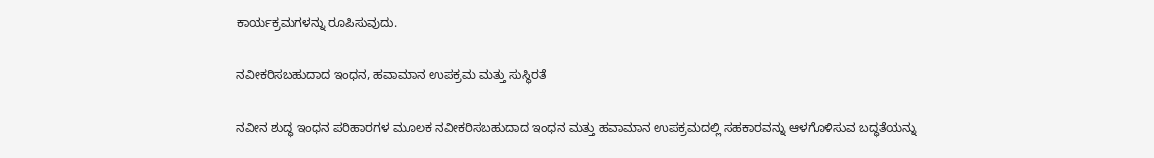ಕಾರ್ಯಕ್ರಮಗಳನ್ನು ರೂಪಿಸುವುದು.

ನವೀಕರಿಸಬಹುದಾದ ಇಂಧನ, ಹವಾಮಾನ ಉಪಕ್ರಮ ಮತ್ತು ಸುಸ್ಥಿರತೆ

ನವೀನ ಶುದ್ಧ ಇಂಧನ ಪರಿಹಾರಗಳ ಮೂಲಕ ನವೀಕರಿಸಬಹುದಾದ ಇಂಧನ ಮತ್ತು ಹವಾಮಾನ ಉಪಕ್ರಮದಲ್ಲಿ ಸಹಕಾರವನ್ನು ಆಳಗೊಳಿಸುವ ಬದ್ಧತೆಯನ್ನು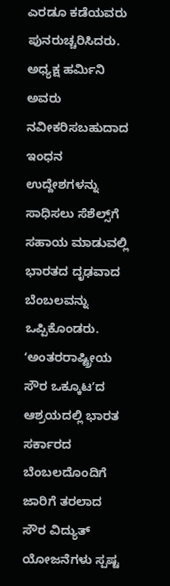ಎರಡೂ ಕಡೆಯವರು ಪುನರುಚ್ಚರಿಸಿದರು. ಅಧ್ಯಕ್ಷ ಹರ್ಮಿನಿ ಅವರು ನವೀಕರಿಸಬಹುದಾದ ಇಂಧನ ಉದ್ದೇಶಗಳನ್ನು ಸಾಧಿಸಲು ಸೆಶೆಲ್ಸ್‌ಗೆ ಸಹಾಯ ಮಾಡುವಲ್ಲಿ ಭಾರತದ ದೃಢವಾದ ಬೆಂಬಲವನ್ನು ಒಪ್ಪಿಕೊಂಡರು. ʻಅಂತರರಾಷ್ಟ್ರೀಯ ಸೌರ ಒಕ್ಕೂಟʼದ ಆಶ್ರಯದಲ್ಲಿ ಭಾರತ ಸರ್ಕಾರದ ಬೆಂಬಲದೊಂದಿಗೆ ಜಾರಿಗೆ ತರಲಾದ ಸೌರ ವಿದ್ಯುತ್ ಯೋಜನೆಗಳು ಸ್ಪಷ್ಟ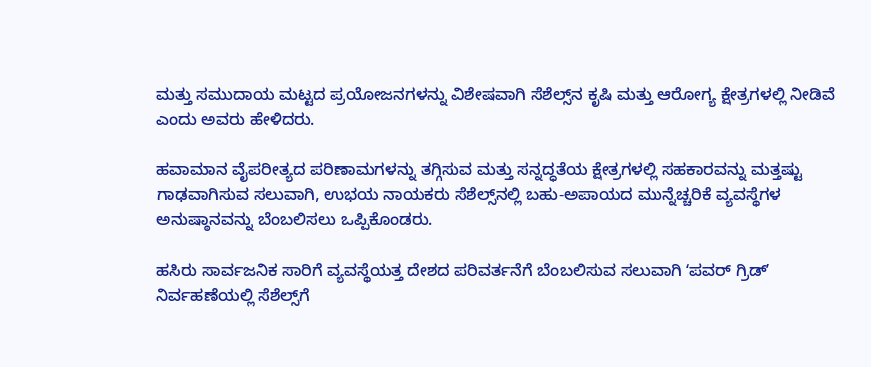ಮತ್ತು ಸಮುದಾಯ ಮಟ್ಟದ ಪ್ರಯೋಜನಗಳನ್ನು ವಿಶೇಷವಾಗಿ ಸೆಶೆಲ್ಸ್‌ನ ಕೃಷಿ ಮತ್ತು ಆರೋಗ್ಯ ಕ್ಷೇತ್ರಗಳಲ್ಲಿ ನೀಡಿವೆ ಎಂದು ಅವರು ಹೇಳಿದರು.

ಹವಾಮಾನ ವೈಪರೀತ್ಯದ ಪರಿಣಾಮಗಳನ್ನು ತಗ್ಗಿಸುವ ಮತ್ತು ಸನ್ನದ್ಧತೆಯ ಕ್ಷೇತ್ರಗಳಲ್ಲಿ ಸಹಕಾರವನ್ನು ಮತ್ತಷ್ಟು ಗಾಢವಾಗಿಸುವ ಸಲುವಾಗಿ, ಉಭಯ ನಾಯಕರು ಸೆಶೆಲ್ಸ್‌ನಲ್ಲಿ ಬಹು-ಅಪಾಯದ ಮುನ್ನೆಚ್ಚರಿಕೆ ವ್ಯವಸ್ಥೆಗಳ ಅನುಷ್ಠಾನವನ್ನು ಬೆಂಬಲಿಸಲು ಒಪ್ಪಿಕೊಂಡರು.

ಹಸಿರು ಸಾರ್ವಜನಿಕ ಸಾರಿಗೆ ವ್ಯವಸ್ಥೆಯತ್ತ ದೇಶದ ಪರಿವರ್ತನೆಗೆ ಬೆಂಬಲಿಸುವ ಸಲುವಾಗಿ ʻಪವರ್ ಗ್ರಿಡ್ʼ ನಿರ್ವಹಣೆಯಲ್ಲಿ ಸೆಶೆಲ್ಸ್‌ಗೆ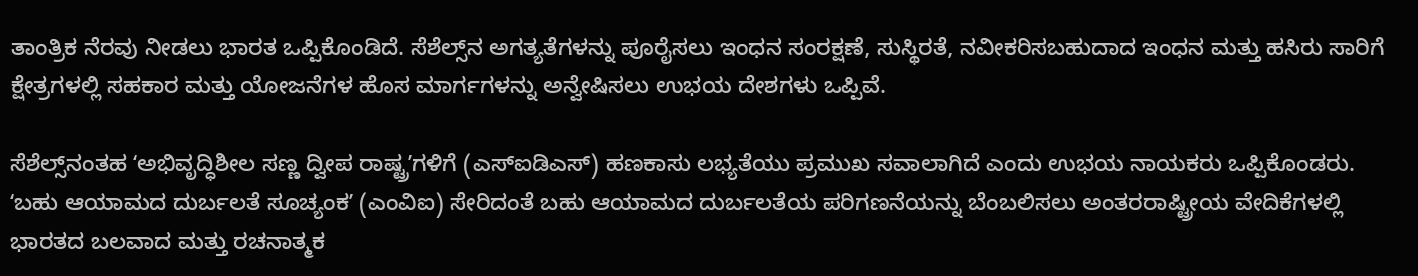ತಾಂತ್ರಿಕ ನೆರವು ನೀಡಲು ಭಾರತ ಒಪ್ಪಿಕೊಂಡಿದೆ. ಸೆಶೆಲ್ಸ್‌ನ ಅಗತ್ಯತೆಗಳನ್ನು ಪೂರೈಸಲು ಇಂಧನ ಸಂರಕ್ಷಣೆ, ಸುಸ್ಥಿರತೆ, ನವೀಕರಿಸಬಹುದಾದ ಇಂಧನ ಮತ್ತು ಹಸಿರು ಸಾರಿಗೆ ಕ್ಷೇತ್ರಗಳಲ್ಲಿ ಸಹಕಾರ ಮತ್ತು ಯೋಜನೆಗಳ ಹೊಸ ಮಾರ್ಗಗಳನ್ನು ಅನ್ವೇಷಿಸಲು ಉಭಯ ದೇಶಗಳು ಒಪ್ಪಿವೆ.

ಸೆಶೆಲ್ಸ್‌ನಂತಹ ʻಅಭಿವೃದ್ಧಿಶೀಲ ಸಣ್ಣ ದ್ವೀಪ ರಾಷ್ಟ್ರʼಗಳಿಗೆ (ಎಸ್ಐಡಿಎಸ್‌) ಹಣಕಾಸು ಲಭ್ಯತೆಯು ಪ್ರಮುಖ ಸವಾಲಾಗಿದೆ ಎಂದು ಉಭಯ ನಾಯಕರು ಒಪ್ಪಿಕೊಂಡರು. ʻಬಹು ಆಯಾಮದ ದುರ್ಬಲತೆ ಸೂಚ್ಯಂಕʼ (ಎಂವಿಐ) ಸೇರಿದಂತೆ ಬಹು ಆಯಾಮದ ದುರ್ಬಲತೆಯ ಪರಿಗಣನೆಯನ್ನು ಬೆಂಬಲಿಸಲು ಅಂತರರಾಷ್ಟ್ರೀಯ ವೇದಿಕೆಗಳಲ್ಲಿ ಭಾರತದ ಬಲವಾದ ಮತ್ತು ರಚನಾತ್ಮಕ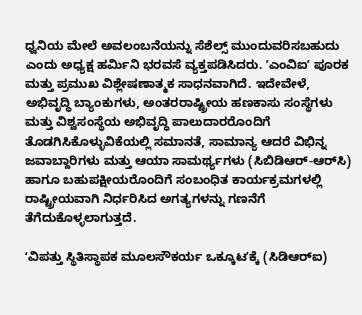ಧ್ವನಿಯ ಮೇಲೆ ಅವಲಂಬನೆಯನ್ನು ಸೆಶೆಲ್ಸ್ ಮುಂದುವರಿಸಬಹುದು ಎಂದು ಅಧ್ಯಕ್ಷ ಹರ್ಮಿನಿ ಭರವಸೆ ವ್ಯಕ್ತಪಡಿಸಿದರು. ʼಎಂವಿಐʼ ಪೂರಕ ಮತ್ತು ಪ್ರಮುಖ ವಿಶ್ಲೇಷಣಾತ್ಮಕ ಸಾಧನವಾಗಿದೆ. ಇದೇವೇಳೆ, ಅಭಿವೃದ್ಧಿ ಬ್ಯಾಂಕುಗಳು, ಅಂತರರಾಷ್ಟ್ರೀಯ ಹಣಕಾಸು ಸಂಸ್ಥೆಗಳು ಮತ್ತು ವಿಶ್ವಸಂಸ್ಥೆಯ ಅಭಿವೃದ್ಧಿ ಪಾಲುದಾರರೊಂದಿಗೆ ತೊಡಗಿಸಿಕೊಳ್ಳುವಿಕೆಯಲ್ಲಿ ಸಮಾನತೆ, ಸಾಮಾನ್ಯ ಆದರೆ ವಿಭಿನ್ನ ಜವಾಬ್ದಾರಿಗಳು ಮತ್ತು ಆಯಾ ಸಾಮರ್ಥ್ಯಗಳು (ಸಿಬಿಡಿಆರ್-ಆರ್‌ಸಿ) ಹಾಗೂ ಬಹುಪಕ್ಷೀಯರೊಂದಿಗೆ ಸಂಬಂಧಿತ ಕಾರ್ಯಕ್ರಮಗಳಲ್ಲಿ ರಾಷ್ಟ್ರೀಯವಾಗಿ ನಿರ್ಧರಿಸಿದ ಅಗತ್ಯಗಳನ್ನು ಗಣನೆಗೆ ತೆಗೆದುಕೊಳ್ಳಲಾಗುತ್ತದೆ.

ʻವಿಪತ್ತು ಸ್ಥಿತಿಸ್ಥಾಪಕ ಮೂಲಸೌಕರ್ಯ ಒಕ್ಕೂಟʼಕ್ಕೆ (ಸಿಡಿಆರ್‌ಐ)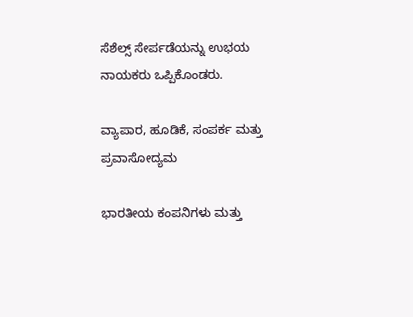ಸೆಶೆಲ್ಸ್ ಸೇರ್ಪಡೆಯನ್ನು ಉಭಯ ನಾಯಕರು ಒಪ್ಪಿಕೊಂಡರು.

ವ್ಯಾಪಾರ, ಹೂಡಿಕೆ, ಸಂಪರ್ಕ ಮತ್ತು ಪ್ರವಾಸೋದ್ಯಮ

ಭಾರತೀಯ ಕಂಪನಿಗಳು ಮತ್ತು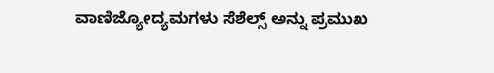ವಾಣಿಜ್ಯೋದ್ಯಮಗಳು ಸೆಶೆಲ್ಸ್ ಅನ್ನು ಪ್ರಮುಖ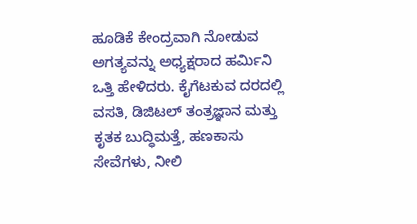ಹೂಡಿಕೆ ಕೇಂದ್ರವಾಗಿ ನೋಡುವ ಅಗತ್ಯವನ್ನು ಅಧ್ಯಕ್ಷರಾದ ಹರ್ಮಿನಿ ಒತ್ತಿ ಹೇಳಿದರು. ಕೈಗೆಟಕುವ ದರದಲ್ಲಿ ವಸತಿ, ಡಿಜಿಟಲ್ ತಂತ್ರಜ್ಞಾನ ಮತ್ತು ಕೃತಕ ಬುದ್ಧಿಮತ್ತೆ, ಹಣಕಾಸು ಸೇವೆಗಳು, ನೀಲಿ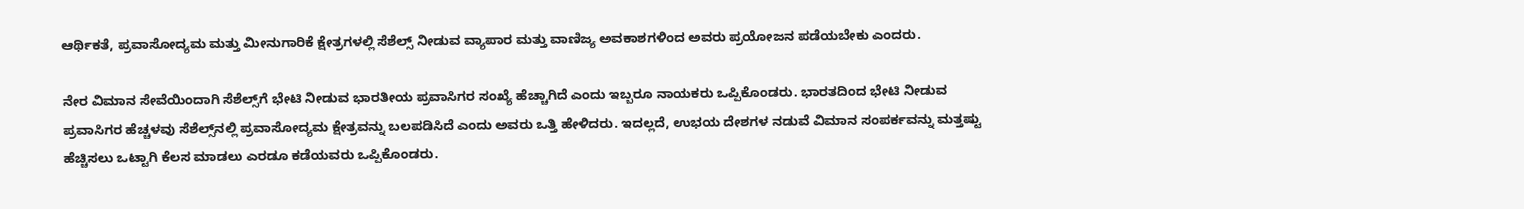ಆರ್ಥಿಕತೆ, ಪ್ರವಾಸೋದ್ಯಮ ಮತ್ತು ಮೀನುಗಾರಿಕೆ ಕ್ಷೇತ್ರಗಳಲ್ಲಿ ಸೆಶೆಲ್ಸ್ ನೀಡುವ ವ್ಯಾಪಾರ ಮತ್ತು ವಾಣಿಜ್ಯ ಅವಕಾಶಗಳಿಂದ ಅವರು ಪ್ರಯೋಜನ ಪಡೆಯಬೇಕು ಎಂದರು.

ನೇರ ವಿಮಾನ ಸೇವೆಯಿಂದಾಗಿ ಸೆಶೆಲ್ಸ್‌ಗೆ ಭೇಟಿ ನೀಡುವ ಭಾರತೀಯ ಪ್ರವಾಸಿಗರ ಸಂಖ್ಯೆ ಹೆಚ್ಚಾಗಿದೆ ಎಂದು ಇಬ್ಬರೂ ನಾಯಕರು ಒಪ್ಪಿಕೊಂಡರು. ಭಾರತದಿಂದ ಭೇಟಿ ನೀಡುವ ಪ್ರವಾಸಿಗರ ಹೆಚ್ಚಳವು ಸೆಶೆಲ್ಸ್‌ನಲ್ಲಿ ಪ್ರವಾಸೋದ್ಯಮ ಕ್ಷೇತ್ರವನ್ನು ಬಲಪಡಿಸಿದೆ ಎಂದು ಅವರು ಒತ್ತಿ ಹೇಳಿದರು. ಇದಲ್ಲದೆ, ಉಭಯ ದೇಶಗಳ ನಡುವೆ ವಿಮಾನ ಸಂಪರ್ಕವನ್ನು ಮತ್ತಷ್ಟು ಹೆಚ್ಚಿಸಲು ಒಟ್ಟಾಗಿ ಕೆಲಸ ಮಾಡಲು ಎರಡೂ ಕಡೆಯವರು ಒಪ್ಪಿಕೊಂಡರು.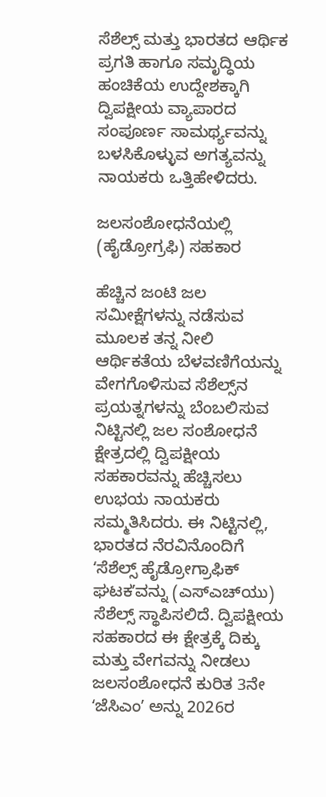ಸೆಶೆಲ್ಸ್ ಮತ್ತು ಭಾರತದ ಆರ್ಥಿಕ ಪ್ರಗತಿ ಹಾಗೂ ಸಮೃದ್ಧಿಯ ಹಂಚಿಕೆಯ ಉದ್ದೇಶಕ್ಕಾಗಿ ದ್ವಿಪಕ್ಷೀಯ ವ್ಯಾಪಾರದ ಸಂಪೂರ್ಣ ಸಾಮರ್ಥ್ಯವನ್ನು ಬಳಸಿಕೊಳ್ಳುವ ಅಗತ್ಯವನ್ನು ನಾಯಕರು ಒತ್ತಿಹೇಳಿದರು.

ಜಲಸಂಶೋಧನೆಯಲ್ಲಿ (ಹೈಡ್ರೋಗ್ರಫಿ) ಸಹಕಾರ

ಹೆಚ್ಚಿನ ಜಂಟಿ ಜಲ ಸಮೀಕ್ಷೆಗಳನ್ನು ನಡೆಸುವ ಮೂಲಕ ತನ್ನ ನೀಲಿ ಆರ್ಥಿಕತೆಯ ಬೆಳವಣಿಗೆಯನ್ನು ವೇಗಗೊಳಿಸುವ ಸೆಶೆಲ್ಸ್‌ನ ಪ್ರಯತ್ನಗಳನ್ನು ಬೆಂಬಲಿಸುವ ನಿಟ್ಟಿನಲ್ಲಿ ಜಲ ಸಂಶೋಧನೆ ಕ್ಷೇತ್ರದಲ್ಲಿ ದ್ವಿಪಕ್ಷೀಯ ಸಹಕಾರವನ್ನು ಹೆಚ್ಚಿಸಲು ಉಭಯ ನಾಯಕರು ಸಮ್ಮತಿಸಿದರು. ಈ ನಿಟ್ಟಿನಲ್ಲಿ, ಭಾರತದ ನೆರವಿನೊಂದಿಗೆ ʻಸೆಶೆಲ್ಸ್ ಹೈಡ್ರೋಗ್ರಾಫಿಕ್ ಘಟಕʼವನ್ನು (ಎಸ್‌ಎಚ್‌ಯು) ಸೆಶೆಲ್ಸ್ ಸ್ಥಾಪಿಸಲಿದೆ. ದ್ವಿಪಕ್ಷೀಯ ಸಹಕಾರದ ಈ ಕ್ಷೇತ್ರಕ್ಕೆ ದಿಕ್ಕು ಮತ್ತು ವೇಗವನ್ನು ನೀಡಲು ಜಲಸಂಶೋಧನೆ ಕುರಿತ 3ನೇ ʻಜೆಸಿಎಂʼ ಅನ್ನು 2026ರ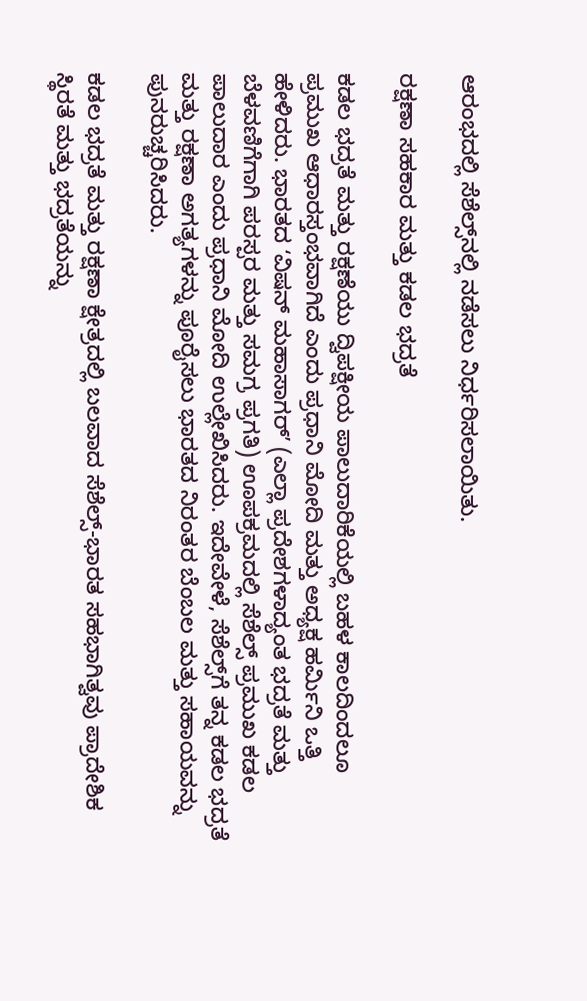ಆರಂಭದಲ್ಲಿ ಸೆಶೆಲ್ಸ್‌ನಲ್ಲಿ ನಡೆಸಲು ನಿರ್ಧರಿಸಲಾಯಿತು.

ರಕ್ಷಣಾ ಸಹಕಾರ ಮತ್ತು ಕಡಲ ಭದ್ರತೆ

ಕಡಲ ಭದ್ರತೆ ಮತ್ತು ರಕ್ಷಣೆಯು ದ್ವಿಪಕ್ಷೀಯ ಪಾಲುದಾರಿಕೆಯಲ್ಲಿ ಬಹಳ ಕಾಲದಿಂದಲೂ ಪ್ರಮುಖ ಆಧಾರಸ್ತಂಭವಾಗಿದೆ ಎಂದು ಪ್ರಧಾನಿ ಮೋದಿ ಮತ್ತು ಅಧ್ಯಕ್ಷ ಹರ್ಮಿನಿ ಒತ್ತಿ ಹೇಳಿದರು. ಭಾರತದ ʻವಿಷನ್‌ ಮಹಾಸಾಗರ್ʼ (ಎಲ್ಲಾ ಪ್ರದೇಶಗಳಾದ್ಯಂತ ಭದ್ರತೆ ಮತ್ತು ಬೆಳವಣಿಗೆಗಾಗಿ ಪರಸ್ಪರ ಮತ್ತು ಸಮಗ್ರ ಪ್ರಗತಿ) ಊಪಕ್ರಮದಲ್ಲಿ ಸೆಶೆಲ್ಸ್ ಪ್ರಮುಖ ಕಡಲ ಪಾಲುದಾರ ಎಂದು ಪ್ರಧಾನಿ ಮೋದಿ ಉಲ್ಲೇಖಿಸಿದರು. ಇದೇವೇಳೆ, ಸೆಶೆಲ್ಸ್‌ಗೆ ತನ್ನ ಕಡಲ ಭದ್ರತೆ ಮತ್ತು ರಕ್ಷಣಾ ಅಗತ್ಯಗಳನ್ನು ಪೂರೈಸಲು ಭಾರತದ ನಿರಂತರ ಬೆಂಬಲ ಮತ್ತು ಸಹಾಯವನ್ನು ಪುನರುಚ್ಚರಿಸಿದರು.

ಕಡಲ ಭದ್ರತೆ ಮತ್ತು ರಕ್ಷಣಾ ಕ್ಷೇತ್ರದಲ್ಲಿ ಬಲವಾದ ಸೆಶೆಲ್ಸ್-ಭಾರತ ಸಹಭಾಗಿತ್ವವು ಪ್ರಾದೇಶಿಕ ಸ್ಥಿರತೆ ಮತ್ತು ಭದ್ರತೆಯನ್ನು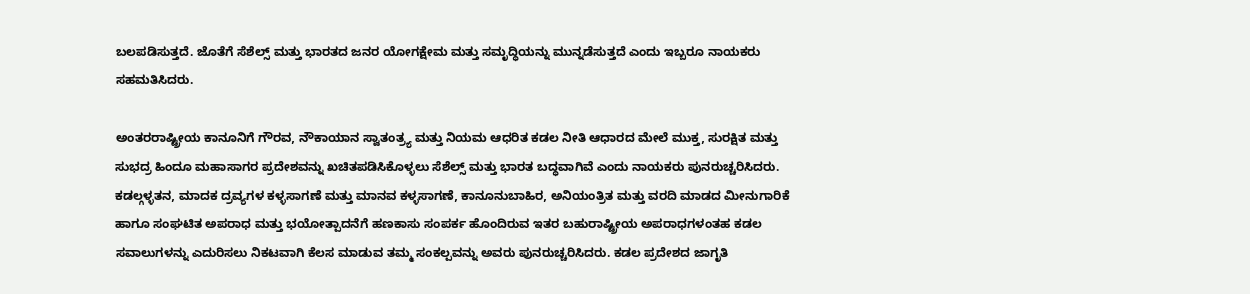ಬಲಪಡಿಸುತ್ತದೆ. ಜೊತೆಗೆ ಸೆಶೆಲ್ಸ್ ಮತ್ತು ಭಾರತದ ಜನರ ಯೋಗಕ್ಷೇಮ ಮತ್ತು ಸಮೃದ್ಧಿಯನ್ನು ಮುನ್ನಡೆಸುತ್ತದೆ ಎಂದು ಇಬ್ಬರೂ ನಾಯಕರು ಸಹಮತಿಸಿದರು.

ಅಂತರರಾಷ್ಟ್ರೀಯ ಕಾನೂನಿಗೆ ಗೌರವ, ನೌಕಾಯಾನ ಸ್ವಾತಂತ್ರ್ಯ ಮತ್ತು ನಿಯಮ ಆಧರಿತ ಕಡಲ ನೀತಿ ಆಧಾರದ ಮೇಲೆ ಮುಕ್ತ, ಸುರಕ್ಷಿತ ಮತ್ತು ಸುಭದ್ರ ಹಿಂದೂ ಮಹಾಸಾಗರ ಪ್ರದೇಶವನ್ನು ಖಚಿತಪಡಿಸಿಕೊಳ್ಳಲು ಸೆಶೆಲ್ಸ್ ಮತ್ತು ಭಾರತ ಬದ್ಧವಾಗಿವೆ ಎಂದು ನಾಯಕರು ಪುನರುಚ್ಚರಿಸಿದರು. ಕಡಲ್ಗಳ್ಳತನ, ಮಾದಕ ದ್ರವ್ಯಗಳ ಕಳ್ಳಸಾಗಣೆ ಮತ್ತು ಮಾನವ ಕಳ್ಳಸಾಗಣೆ, ಕಾನೂನುಬಾಹಿರ, ಅನಿಯಂತ್ರಿತ ಮತ್ತು ವರದಿ ಮಾಡದ ಮೀನುಗಾರಿಕೆ ಹಾಗೂ ಸಂಘಟಿತ ಅಪರಾಧ ಮತ್ತು ಭಯೋತ್ಪಾದನೆಗೆ ಹಣಕಾಸು ಸಂಪರ್ಕ ಹೊಂದಿರುವ ಇತರ ಬಹುರಾಷ್ಟ್ರೀಯ ಅಪರಾಧಗಳಂತಹ ಕಡಲ ಸವಾಲುಗಳನ್ನು ಎದುರಿಸಲು ನಿಕಟವಾಗಿ ಕೆಲಸ ಮಾಡುವ ತಮ್ಮ ಸಂಕಲ್ಪವನ್ನು ಅವರು ಪುನರುಚ್ಚರಿಸಿದರು. ಕಡಲ ಪ್ರದೇಶದ ಜಾಗೃತಿ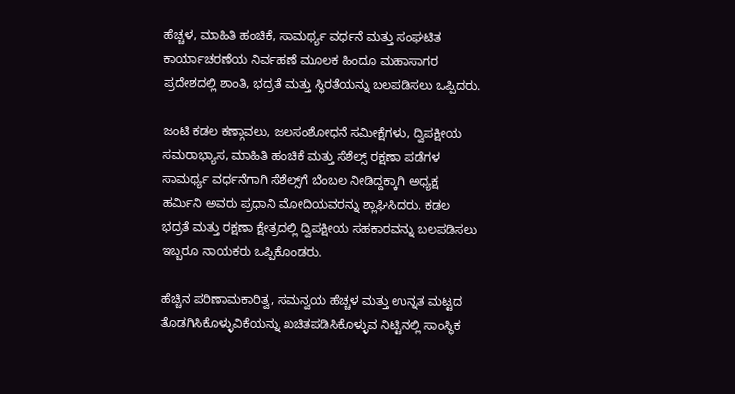ಹೆಚ್ಚಳ, ಮಾಹಿತಿ ಹಂಚಿಕೆ, ಸಾಮರ್ಥ್ಯ ವರ್ಧನೆ ಮತ್ತು ಸಂಘಟಿತ ಕಾರ್ಯಾಚರಣೆಯ ನಿರ್ವಹಣೆ ಮೂಲಕ ಹಿಂದೂ ಮಹಾಸಾಗರ ಪ್ರದೇಶದಲ್ಲಿ ಶಾಂತಿ, ಭದ್ರತೆ ಮತ್ತು ಸ್ಥಿರತೆಯನ್ನು ಬಲಪಡಿಸಲು ಒಪ್ಪಿದರು.

ಜಂಟಿ ಕಡಲ ಕಣ್ಗಾವಲು, ಜಲಸಂಶೋಧನೆ ಸಮೀಕ್ಷೆಗಳು, ದ್ವಿಪಕ್ಷೀಯ ಸಮರಾಭ್ಯಾಸ, ಮಾಹಿತಿ ಹಂಚಿಕೆ ಮತ್ತು ಸೆಶೆಲ್ಸ್ ರಕ್ಷಣಾ ಪಡೆಗಳ ಸಾಮರ್ಥ್ಯ ವರ್ಧನೆಗಾಗಿ ಸೆಶೆಲ್ಸ್‌ಗೆ ಬೆಂಬಲ ನೀಡಿದ್ದಕ್ಕಾಗಿ ಅಧ್ಯಕ್ಷ ಹರ್ಮಿನಿ ಅವರು ಪ್ರಧಾನಿ ಮೋದಿಯವರನ್ನು ಶ್ಲಾಘಿಸಿದರು. ಕಡಲ ಭದ್ರತೆ ಮತ್ತು ರಕ್ಷಣಾ ಕ್ಷೇತ್ರದಲ್ಲಿ ದ್ವಿಪಕ್ಷೀಯ ಸಹಕಾರವನ್ನು ಬಲಪಡಿಸಲು ಇಬ್ಬರೂ ನಾಯಕರು ಒಪ್ಪಿಕೊಂಡರು.

ಹೆಚ್ಚಿನ ಪರಿಣಾಮಕಾರಿತ್ವ, ಸಮನ್ವಯ ಹೆಚ್ಚಳ ಮತ್ತು ಉನ್ನತ ಮಟ್ಟದ ತೊಡಗಿಸಿಕೊಳ್ಳುವಿಕೆಯನ್ನು ಖಚಿತಪಡಿಸಿಕೊಳ್ಳುವ ನಿಟ್ಟಿನಲ್ಲಿ ಸಾಂಸ್ಥಿಕ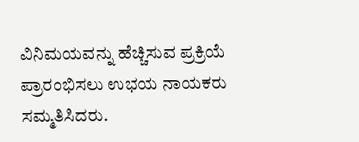ವಿನಿಮಯವನ್ನು ಹೆಚ್ಚಿಸುವ ಪ್ರಕ್ರಿಯೆ ಪ್ರಾರಂಭಿಸಲು ಉಭಯ ನಾಯಕರು ಸಮ್ಮತಿಸಿದರು.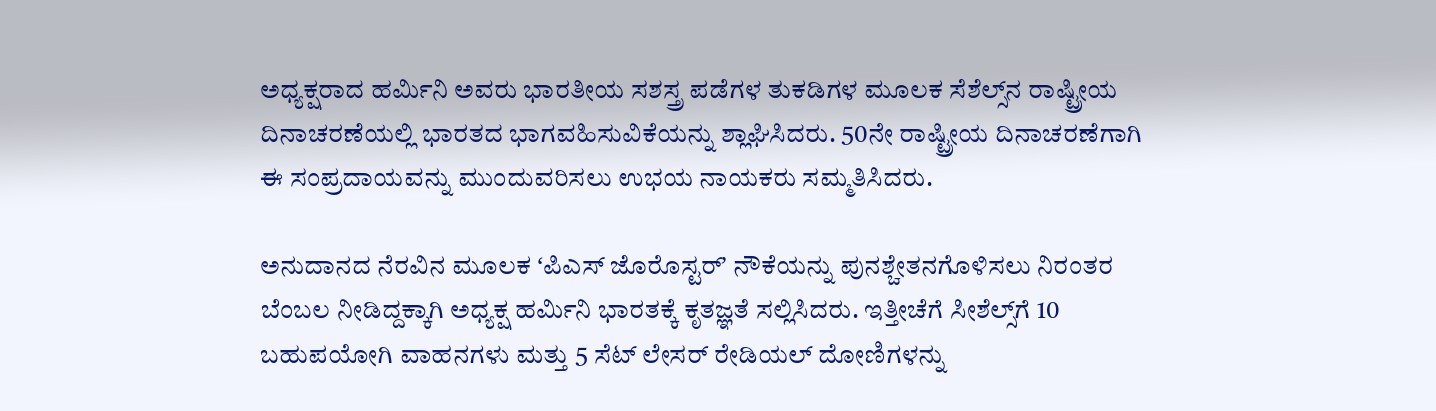ಅಧ್ಯಕ್ಷರಾದ ಹರ್ಮಿನಿ ಅವರು ಭಾರತೀಯ ಸಶಸ್ತ್ರ ಪಡೆಗಳ ತುಕಡಿಗಳ ಮೂಲಕ ಸೆಶೆಲ್ಸ್‌ನ ರಾಷ್ಟ್ರೀಯ ದಿನಾಚರಣೆಯಲ್ಲಿ ಭಾರತದ ಭಾಗವಹಿಸುವಿಕೆಯನ್ನು ಶ್ಲಾಘಿಸಿದರು. 50ನೇ ರಾಷ್ಟ್ರೀಯ ದಿನಾಚರಣೆಗಾಗಿ ಈ ಸಂಪ್ರದಾಯವನ್ನು ಮುಂದುವರಿಸಲು ಉಭಯ ನಾಯಕರು ಸಮ್ಮತಿಸಿದರು.

ಅನುದಾನದ ನೆರವಿನ ಮೂಲಕ ʻಪಿಎಸ್ ಜೊರೊಸ್ಟರ್ʼ ನೌಕೆಯನ್ನು ಪುನಶ್ಚೇತನಗೊಳಿಸಲು ನಿರಂತರ ಬೆಂಬಲ ನೀಡಿದ್ದಕ್ಕಾಗಿ ಅಧ್ಯಕ್ಷ ಹರ್ಮಿನಿ ಭಾರತಕ್ಕೆ ಕೃತಜ್ಞತೆ ಸಲ್ಲಿಸಿದರು. ಇತ್ತೀಚೆಗೆ ಸೀಶೆಲ್ಸ್‌ಗೆ 10 ಬಹುಪಯೋಗಿ ವಾಹನಗಳು ಮತ್ತು 5 ಸೆಟ್ ಲೇಸರ್ ರೇಡಿಯಲ್ ದೋಣಿಗಳನ್ನು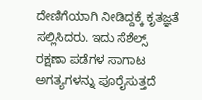ದೇಣಿಗೆಯಾಗಿ ನೀಡಿದ್ದಕ್ಕೆ ಕೃತಜ್ಞತೆ ಸಲ್ಲಿಸಿದರು. ಇದು ಸೆಶೆಲ್ಸ್ ರಕ್ಷಣಾ ಪಡೆಗಳ ಸಾಗಾಟ ಅಗತ್ಯಗಳನ್ನು ಪೂರೈಸುತ್ತದೆ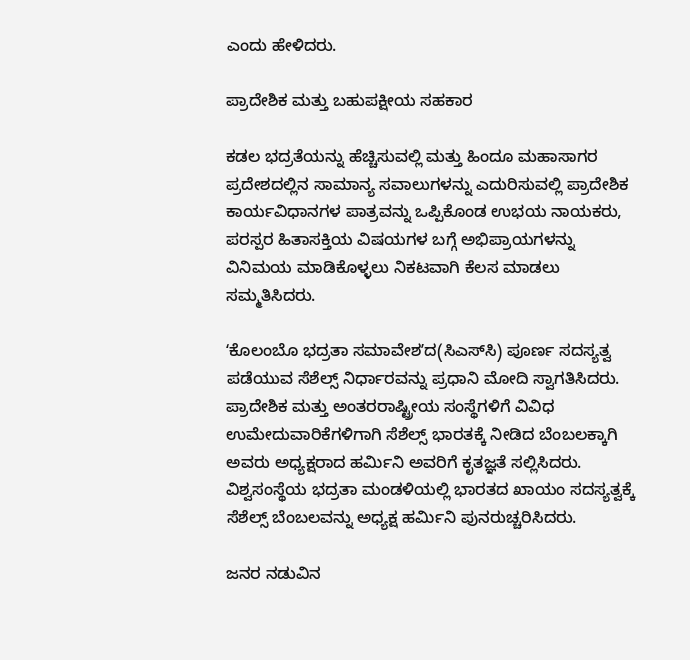ಎಂದು ಹೇಳಿದರು.

ಪ್ರಾದೇಶಿಕ ಮತ್ತು ಬಹುಪಕ್ಷೀಯ ಸಹಕಾರ

ಕಡಲ ಭದ್ರತೆಯನ್ನು ಹೆಚ್ಚಿಸುವಲ್ಲಿ ಮತ್ತು ಹಿಂದೂ ಮಹಾಸಾಗರ ಪ್ರದೇಶದಲ್ಲಿನ ಸಾಮಾನ್ಯ ಸವಾಲುಗಳನ್ನು ಎದುರಿಸುವಲ್ಲಿ ಪ್ರಾದೇಶಿಕ ಕಾರ್ಯವಿಧಾನಗಳ ಪಾತ್ರವನ್ನು ಒಪ್ಪಿಕೊಂಡ ಉಭಯ ನಾಯಕರು, ಪರಸ್ಪರ ಹಿತಾಸಕ್ತಿಯ ವಿಷಯಗಳ ಬಗ್ಗೆ ಅಭಿಪ್ರಾಯಗಳನ್ನು ವಿನಿಮಯ ಮಾಡಿಕೊಳ್ಳಲು ನಿಕಟವಾಗಿ ಕೆಲಸ ಮಾಡಲು ಸಮ್ಮತಿಸಿದರು.

ʻಕೊಲಂಬೊ ಭದ್ರತಾ ಸಮಾವೇಶʼದ(ಸಿಎಸ್‌ಸಿ) ಪೂರ್ಣ ಸದಸ್ಯತ್ವ ಪಡೆಯುವ ಸೆಶೆಲ್ಸ್ ನಿರ್ಧಾರವನ್ನು ಪ್ರಧಾನಿ ಮೋದಿ ಸ್ವಾಗತಿಸಿದರು. ಪ್ರಾದೇಶಿಕ ಮತ್ತು ಅಂತರರಾಷ್ಟ್ರೀಯ ಸಂಸ್ಥೆಗಳಿಗೆ ವಿವಿಧ ಉಮೇದುವಾರಿಕೆಗಳಿಗಾಗಿ ಸೆಶೆಲ್ಸ್ ಭಾರತಕ್ಕೆ ನೀಡಿದ ಬೆಂಬಲಕ್ಕಾಗಿ ಅವರು ಅಧ್ಯಕ್ಷರಾದ ಹರ್ಮಿನಿ ಅವರಿಗೆ ಕೃತಜ್ಞತೆ ಸಲ್ಲಿಸಿದರು. ವಿಶ್ವಸಂಸ್ಥೆಯ ಭದ್ರತಾ ಮಂಡಳಿಯಲ್ಲಿ ಭಾರತದ ಖಾಯಂ ಸದಸ್ಯತ್ವಕ್ಕೆ ಸೆಶೆಲ್ಸ್ ಬೆಂಬಲವನ್ನು ಅಧ್ಯಕ್ಷ ಹರ್ಮಿನಿ ಪುನರುಚ್ಚರಿಸಿದರು.

ಜನರ ನಡುವಿನ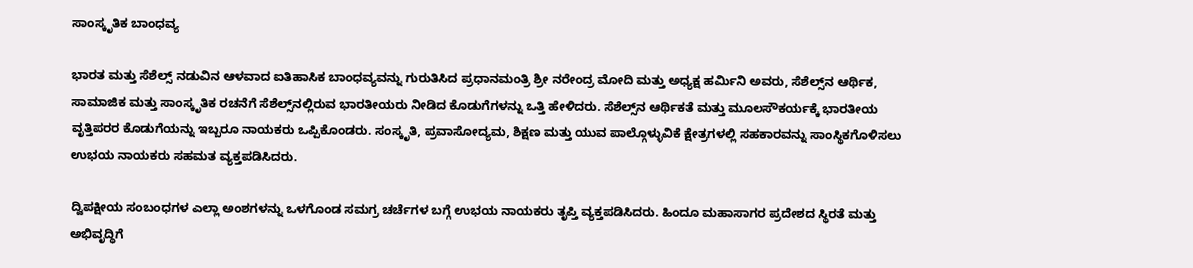ಸಾಂಸ್ಕೃತಿಕ ಬಾಂಧವ್ಯ

ಭಾರತ ಮತ್ತು ಸೆಶೆಲ್ಸ್ ನಡುವಿನ ಆಳವಾದ ಐತಿಹಾಸಿಕ ಬಾಂಧವ್ಯವನ್ನು ಗುರುತಿಸಿದ ಪ್ರಧಾನಮಂತ್ರಿ ಶ್ರೀ ನರೇಂದ್ರ ಮೋದಿ ಮತ್ತು ಅಧ್ಯಕ್ಷ ಹರ್ಮಿನಿ ಅವರು, ಸೆಶೆಲ್ಸ್‌ನ ಆರ್ಥಿಕ, ಸಾಮಾಜಿಕ ಮತ್ತು ಸಾಂಸ್ಕೃತಿಕ ರಚನೆಗೆ ಸೆಶೆಲ್ಸ್‌ನಲ್ಲಿರುವ ಭಾರತೀಯರು ನೀಡಿದ ಕೊಡುಗೆಗಳನ್ನು ಒತ್ತಿ ಹೇಳಿದರು. ಸೆಶೆಲ್ಸ್‌ನ ಆರ್ಥಿಕತೆ ಮತ್ತು ಮೂಲಸೌಕರ್ಯಕ್ಕೆ ಭಾರತೀಯ ವೃತ್ತಿಪರರ ಕೊಡುಗೆಯನ್ನು ಇಬ್ಬರೂ ನಾಯಕರು ಒಪ್ಪಿಕೊಂಡರು. ಸಂಸ್ಕೃತಿ, ಪ್ರವಾಸೋದ್ಯಮ, ಶಿಕ್ಷಣ ಮತ್ತು ಯುವ ಪಾಲ್ಗೊಳ್ಳುವಿಕೆ ಕ್ಷೇತ್ರಗಳಲ್ಲಿ ಸಹಕಾರವನ್ನು ಸಾಂಸ್ಥಿಕಗೊಳಿಸಲು ಉಭಯ ನಾಯಕರು ಸಹಮತ ವ್ಯಕ್ತಪಡಿಸಿದರು.

ದ್ವಿಪಕ್ಷೀಯ ಸಂಬಂಧಗಳ ಎಲ್ಲಾ ಅಂಶಗಳನ್ನು ಒಳಗೊಂಡ ಸಮಗ್ರ ಚರ್ಚೆಗಳ ಬಗ್ಗೆ ಉಭಯ ನಾಯಕರು ತೃಪ್ತಿ ವ್ಯಕ್ತಪಡಿಸಿದರು. ಹಿಂದೂ ಮಹಾಸಾಗರ ಪ್ರದೇಶದ ಸ್ಥಿರತೆ ಮತ್ತು ಅಭಿವೃದ್ಧಿಗೆ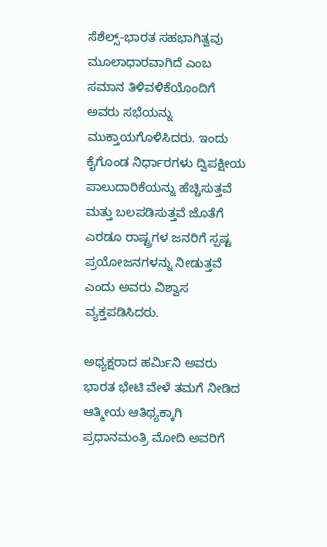ಸೆಶೆಲ್ಸ್-ಭಾರತ ಸಹಭಾಗಿತ್ವವು ಮೂಲಾಧಾರವಾಗಿದೆ ಎಂಬ ಸಮಾನ ತಿಳಿವಳಿಕೆಯೊಂದಿಗೆ ಅವರು ಸಭೆಯನ್ನು ಮುಕ್ತಾಯಗೊಳಿಸಿದರು. ಇಂದು ಕೈಗೊಂಡ ನಿರ್ಧಾರಗಳು ದ್ವಿಪಕ್ಷೀಯ ಪಾಲುದಾರಿಕೆಯನ್ನು ಹೆಚ್ಚಿಸುತ್ತವೆ ಮತ್ತು ಬಲಪಡಿಸುತ್ತವೆ ಜೊತೆಗೆ ಎರಡೂ ರಾಷ್ಟ್ರಗಳ ಜನರಿಗೆ ಸ್ಪಷ್ಟ ಪ್ರಯೋಜನಗಳನ್ನು ನೀಡುತ್ತವೆ ಎಂದು ಅವರು ವಿಶ್ವಾಸ ವ್ಯಕ್ತಪಡಿಸಿದರು.

ಅಧ್ಯಕ್ಷರಾದ ಹರ್ಮಿನಿ ಅವರು ಭಾರತ ಭೇಟಿ ವೇಳೆ ತಮಗೆ ನೀಡಿದ ಆತ್ಮೀಯ ಆತಿಥ್ಯಕ್ಕಾಗಿ ಪ್ರಧಾನಮಂತ್ರಿ ಮೋದಿ ಅವರಿಗೆ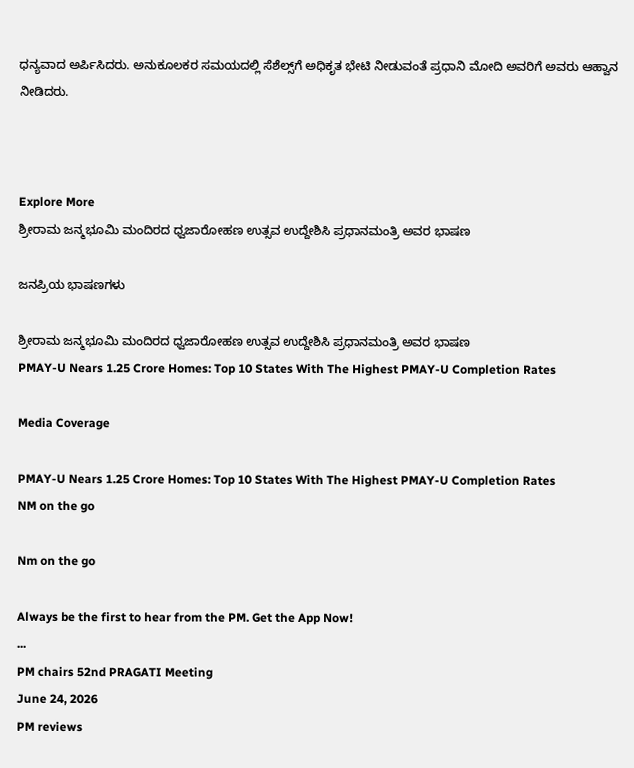ಧನ್ಯವಾದ ಅರ್ಪಿಸಿದರು. ಅನುಕೂಲಕರ ಸಮಯದಲ್ಲಿ ಸೆಶೆಲ್ಸ್‌ಗೆ ಅಧಿಕೃತ ಭೇಟಿ ನೀಡುವಂತೆ ಪ್ರಧಾನಿ ಮೋದಿ ಅವರಿಗೆ ಅವರು ಆಹ್ವಾನ ನೀಡಿದರು.



Explore More
ಶ್ರೀರಾಮ ಜನ್ಮಭೂಮಿ ಮಂದಿರದ ಧ್ವಜಾರೋಹಣ ಉತ್ಸವ ಉದ್ದೇಶಿಸಿ ಪ್ರಧಾನಮಂತ್ರಿ ಅವರ ಭಾಷಣ

ಜನಪ್ರಿಯ ಭಾಷಣಗಳು

ಶ್ರೀರಾಮ ಜನ್ಮಭೂಮಿ ಮಂದಿರದ ಧ್ವಜಾರೋಹಣ ಉತ್ಸವ ಉದ್ದೇಶಿಸಿ ಪ್ರಧಾನಮಂತ್ರಿ ಅವರ ಭಾಷಣ
PMAY-U Nears 1.25 Crore Homes: Top 10 States With The Highest PMAY-U Completion Rates

Media Coverage

PMAY-U Nears 1.25 Crore Homes: Top 10 States With The Highest PMAY-U Completion Rates
NM on the go

Nm on the go

Always be the first to hear from the PM. Get the App Now!
...
PM chairs 52nd PRAGATI Meeting
June 24, 2026
PM reviews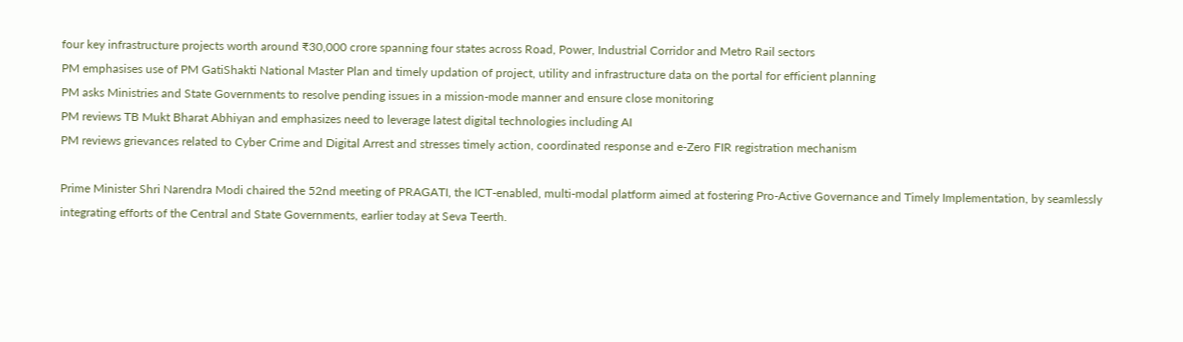four key infrastructure projects worth around ₹30,000 crore spanning four states across Road, Power, Industrial Corridor and Metro Rail sectors
PM emphasises use of PM GatiShakti National Master Plan and timely updation of project, utility and infrastructure data on the portal for efficient planning
PM asks Ministries and State Governments to resolve pending issues in a mission-mode manner and ensure close monitoring
PM reviews TB Mukt Bharat Abhiyan and emphasizes need to leverage latest digital technologies including AI
PM reviews grievances related to Cyber Crime and Digital Arrest and stresses timely action, coordinated response and e-Zero FIR registration mechanism

Prime Minister Shri Narendra Modi chaired the 52nd meeting of PRAGATI, the ICT-enabled, multi-modal platform aimed at fostering Pro-Active Governance and Timely Implementation, by seamlessly integrating efforts of the Central and State Governments, earlier today at Seva Teerth.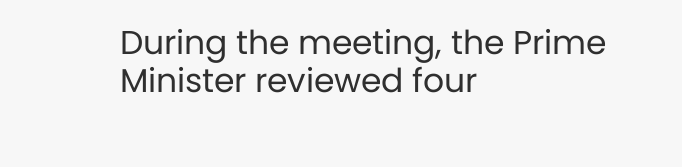During the meeting, the Prime Minister reviewed four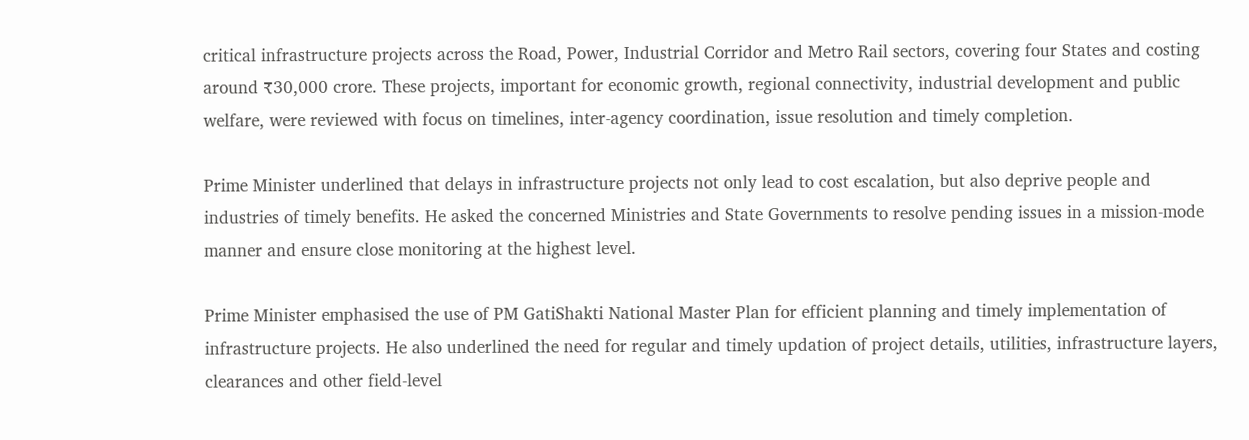critical infrastructure projects across the Road, Power, Industrial Corridor and Metro Rail sectors, covering four States and costing around ₹30,000 crore. These projects, important for economic growth, regional connectivity, industrial development and public welfare, were reviewed with focus on timelines, inter-agency coordination, issue resolution and timely completion.

Prime Minister underlined that delays in infrastructure projects not only lead to cost escalation, but also deprive people and industries of timely benefits. He asked the concerned Ministries and State Governments to resolve pending issues in a mission-mode manner and ensure close monitoring at the highest level.

Prime Minister emphasised the use of PM GatiShakti National Master Plan for efficient planning and timely implementation of infrastructure projects. He also underlined the need for regular and timely updation of project details, utilities, infrastructure layers, clearances and other field-level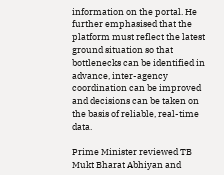information on the portal. He further emphasised that the platform must reflect the latest ground situation so that bottlenecks can be identified in advance, inter-agency coordination can be improved and decisions can be taken on the basis of reliable, real-time data.

Prime Minister reviewed TB Mukt Bharat Abhiyan and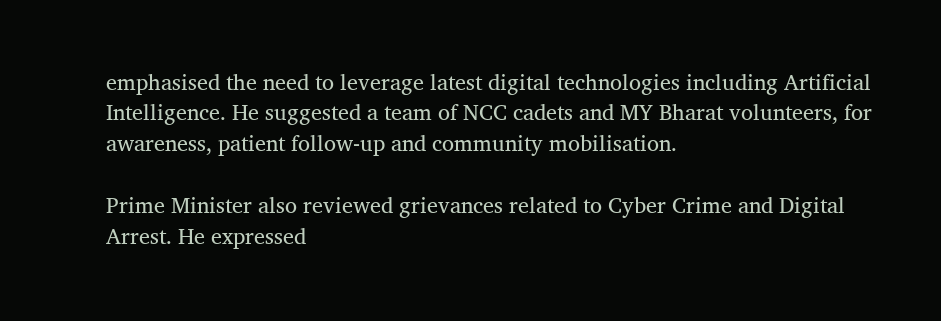emphasised the need to leverage latest digital technologies including Artificial Intelligence. He suggested a team of NCC cadets and MY Bharat volunteers, for awareness, patient follow-up and community mobilisation.

Prime Minister also reviewed grievances related to Cyber Crime and Digital Arrest. He expressed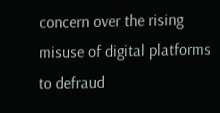concern over the rising misuse of digital platforms to defraud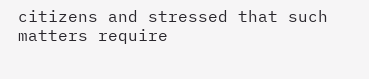citizens and stressed that such matters require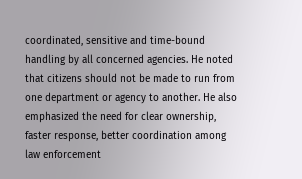coordinated, sensitive and time-bound handling by all concerned agencies. He noted that citizens should not be made to run from one department or agency to another. He also emphasized the need for clear ownership, faster response, better coordination among law enforcement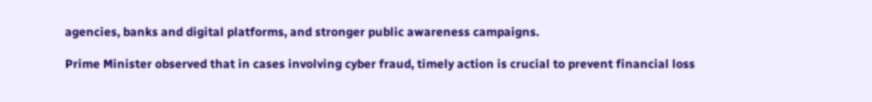agencies, banks and digital platforms, and stronger public awareness campaigns.

Prime Minister observed that in cases involving cyber fraud, timely action is crucial to prevent financial loss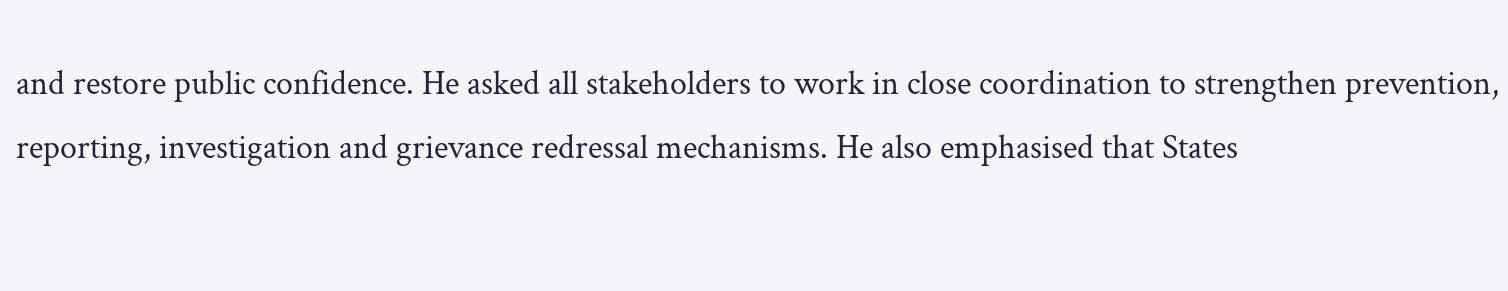and restore public confidence. He asked all stakeholders to work in close coordination to strengthen prevention, reporting, investigation and grievance redressal mechanisms. He also emphasised that States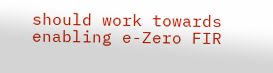should work towards enabling e-Zero FIR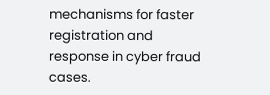mechanisms for faster registration and response in cyber fraud cases.